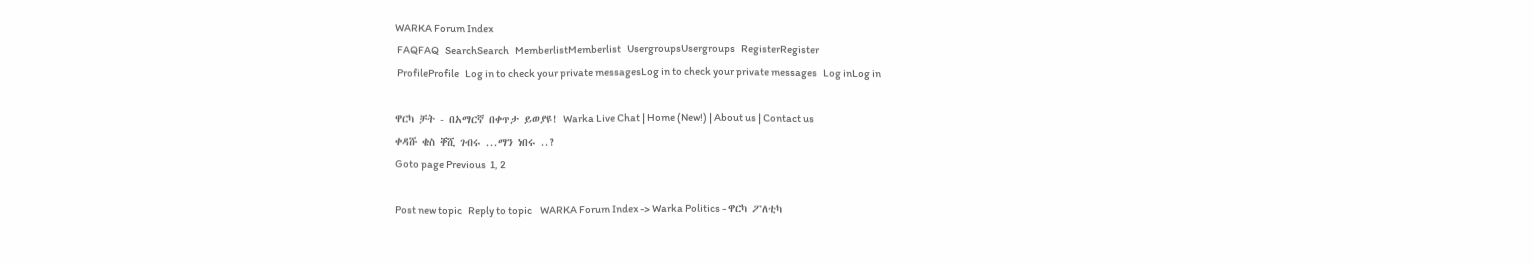WARKA Forum Index
 FAQFAQ   SearchSearch   MemberlistMemberlist   UsergroupsUsergroups   RegisterRegister
 ProfileProfile   Log in to check your private messagesLog in to check your private messages   Log inLog in

ዋርካ ቻት - በአማርኛ በቀጥታ ይወያዩ! Warka Live Chat | Home (New!) | About us | Contact us
ቀዳሹ ቄስ ቐሺ ገብሩ ...ማን ነበሩ ..?
Goto page Previous  1, 2

Post new topic   Reply to topic    WARKA Forum Index -> Warka Politics - ዋርካ ፖለቲካ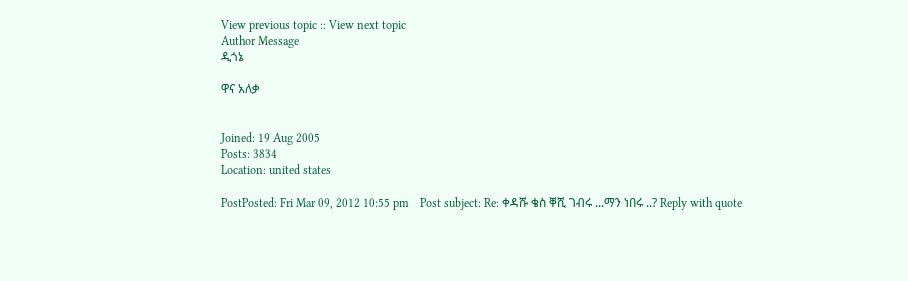View previous topic :: View next topic
Author Message
ዲጎኔ

ዋና አለቃ


Joined: 19 Aug 2005
Posts: 3834
Location: united states

PostPosted: Fri Mar 09, 2012 10:55 pm    Post subject: Re: ቀዳሹ ቄስ ቐሺ ገብሩ ...ማን ነበሩ ..? Reply with quote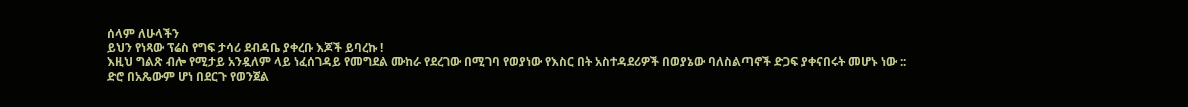ሰላም ለሁላችን
ይህን የነጻው ፕሬስ የግፍ ታሳሪ ደብዳቤ ያቀረቡ እጆች ይባረኩ !
እዚህ ግልጽ ብሎ የሚታይ አንዷለም ላይ ነፈሰገዳይ የመግደል ሙከራ የደረገው በሚገባ የወያነው የእስር በት አስተዳደሪዎች በወያኔው ባለስልጣኖች ድጋፍ ያቀናበሩት መሆኑ ነው ::
ድሮ በአጼውም ሆነ በደርጉ የወንጀል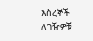እስረኞች ለገዥዎቹ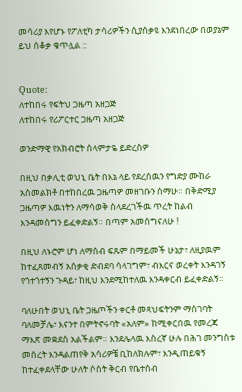መሳሪያ እየሆኑ የፖለቲካ ታሳሪዎችን ሲያሰቃዩ እንደነበረው በወያኔም ይህ ሰቆቃ ቄጥሏል ::


Quote:
ለተከበሩ የፍትህ ጋዜጣ አዘጋጅ
ለተከበሩ የሪፖርተር ጋዜጣ አዘጋጅ

ወንድማዊ የአክብሮት ሰላምታዬ ይድረስዎ

በዚህ በቃሊቲ ወህኒ ቤት በእኔ ላይ የደረሰዉን የግድያ ሙከራ አስመልክቶ በተከበረዉ ጋዜጣዎ መዘገቡን ሰማሁ። በቅድሚያ ጋዜጣዎ እዉነትን ለማሳወቅ ስላደረገችዉ ጥረት ከልብ እንዳመሰግን ይፈቀድልኝ። በጣም አመሰግናለሁ !

በዚህ ለኑሮም ሆነ ለማሰብ ፍጹም በማይመች ሁኔታ፣ ለዚያዉም ከተፈጸመብኝ አሰቃቂ ድብደባ ሳላገግም፣ ብእርና ወረቀት እንዳገኝ የጎተጎተኝን ጉዳይ፣ ከዚህ እንደሚከተለዉ እንዳቀርብ ይፈቀድልኝ።

ባለሁበት ወህኒ ቤት ጋዜጦችን ቀርቶ መጻህፍትንም ማስገባት ባለመቻሌ፣ እናንተ በምትኖሩባት «አለም» ከሚቀርበዉ የመረጃ ማእጽ መቋደስ አልችልም። እንደሌላዉ እስረኛ ሁሉ በሕገ መንግስቱ መሰረት እንዳልጠየቅ አሳሪዎቼ ቢከለክሉም፣ እንዲጠይቁኝ ከተፈቀደላቸው ሁለት ሶስት ቅርብ የቤተሰብ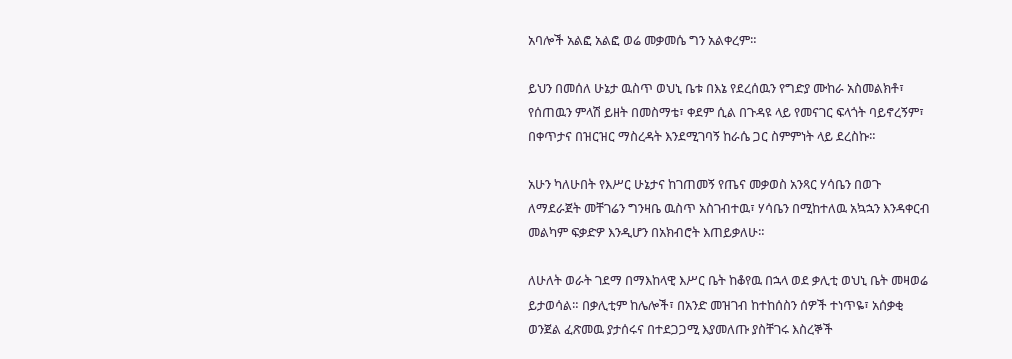አባሎች አልፎ አልፎ ወሬ መቃመሴ ግን አልቀረም።

ይህን በመሰለ ሁኔታ ዉስጥ ወህኒ ቤቱ በእኔ የደረሰዉን የግድያ ሙከራ አስመልክቶ፣ የሰጠዉን ምላሽ ይዘት በመስማቴ፣ ቀደም ሲል በጉዳዩ ላይ የመናገር ፍላጎት ባይኖረኝም፣ በቀጥታና በዝርዝር ማስረዳት እንደሚገባኝ ከራሴ ጋር ስምምነት ላይ ደረስኩ።

አሁን ካለሁበት የእሥር ሁኔታና ከገጠመኝ የጤና መቃወስ አንጻር ሃሳቤን በወጉ ለማደራጀት መቸገሬን ግንዛቤ ዉስጥ አስገብተዉ፣ ሃሳቤን በሚከተለዉ አኳኋን እንዳቀርብ መልካም ፍቃድዎ እንዲሆን በአክብሮት እጠይቃለሁ።

ለሁለት ወራት ገደማ በማእከላዊ እሥር ቤት ከቆየዉ በኋላ ወደ ቃሊቲ ወህኒ ቤት መዛወሬ ይታወሳል። በቃሊቲም ከሌሎች፣ በአንድ መዝገብ ከተከሰስን ሰዎች ተነጥዬ፣ አሰቃቂ ወንጀል ፈጽመዉ ያታሰሩና በተደጋጋሚ እያመለጡ ያስቸገሩ እስረኞች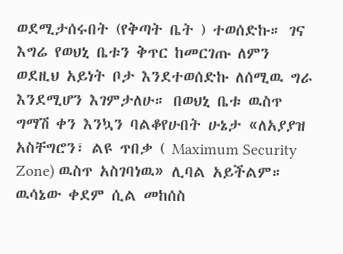ወደሚታሰሩበት (የቅጣት ቤት ) ተወሰድኩ። ገና እግሬ የወህኒ ቤቱን ቅጥር ከመርገጡ ለምን ወደዚህ አይነት ቦታ እንደተወሰድኩ ለሰሚዉ ግራ እንደሚሆን እገምታለሁ። በወህኒ ቤቱ ዉስጥ ግማሽ ቀን እንኳን ባልቆየሁበት ሁኔታ «ለአያያዝ አስቸግሮን፣ ልዩ ጥበቃ ( Maximum Security Zone) ዉስጥ አስገባነዉ» ሊባል አይችልም። ዉሳኔው ቀደም ሲል መከሰስ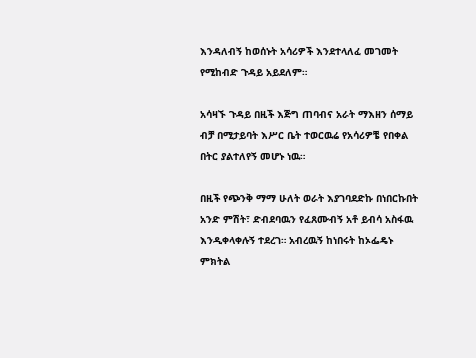እንዳለብኝ ከወሰኑት አሳሪዎች እንደተላለፈ መገመት የሚከብድ ጉዳይ አይደለም።

አሳዛኙ ጉዳይ በዚች እጅግ ጠባብና አራት ማእዘን ሰማይ ብቻ በሚታይባት እሥር ቤት ተወርዉሬ የአሳሪዎቼ የበቀል በትር ያልተለየኝ መሆኑ ነዉ።

በዚች የጭንቅ ማማ ሁለት ወራት እያገባደድኩ በነበርኩበት አንድ ምሽት፣ ድብደባዉን የፈጸሙብኝ አቶ ይብሳ አስፋዉ እንዲቀላቀሉኝ ተደረገ። አብረዉኝ ከነበሩት ከኦፌዴኑ ምክትል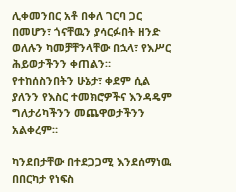ሊቀመንበር አቶ በቀለ ገርባ ጋር በመሆን፣ ጎናቸዉን ያሳርፉበት ዘንድ ወለሉን ካመቻቸንላቸው በኋላ፣ የእሥር ሕይወታችንን ቀጠልን። የተከሰስንበትን ሁኔታ፣ ቀደም ሲል ያለንን የእስር ተመክሮዎችና እንዳዴም ግለታሪካችንን መጨዋወታችንን አልቀረም።

ካንደበታቸው በተደጋጋሚ እንደሰማነዉ በበርካታ የነፍስ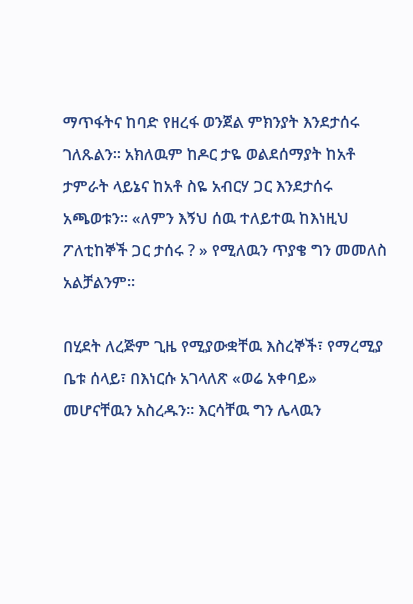ማጥፋትና ከባድ የዘረፋ ወንጀል ምክንያት እንደታሰሩ ገለጹልን። አክለዉም ከዶር ታዬ ወልደሰማያት ከአቶ ታምራት ላይኔና ከአቶ ስዬ አብርሃ ጋር እንደታሰሩ አጫወቱን። «ለምን እኝህ ሰዉ ተለይተዉ ከእነዚህ ፖለቲከኞች ጋር ታሰሩ ? » የሚለዉን ጥያቄ ግን መመለስ አልቻልንም።

በሂደት ለረጅም ጊዜ የሚያውቋቸዉ እስረኞች፣ የማረሚያ ቤቱ ሰላይ፣ በእነርሱ አገላለጽ «ወሬ አቀባይ» መሆናቸዉን አስረዱን። እርሳቸዉ ግን ሌላዉን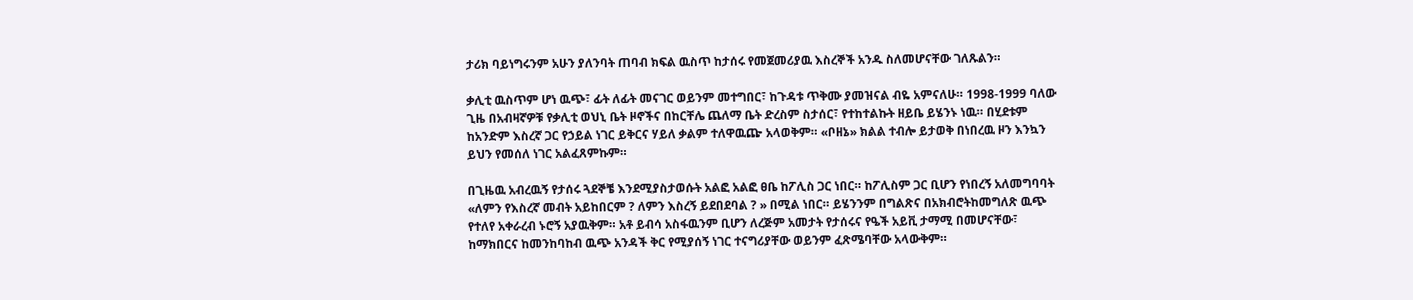ታሪክ ባይነግሩንም አሁን ያለንባት ጠባብ ክፍል ዉስጥ ከታሰሩ የመጀመሪያዉ እስረኞች አንዱ ስለመሆናቸው ገለጹልን።

ቃሊቲ ዉስጥም ሆነ ዉጭ፣ ፊት ለፊት መናገር ወይንም መተግበር፣ ከጉዳቱ ጥቅሙ ያመዝናል ብዬ አምናለሁ። 1998-1999 ባለው ጊዜ በአብዛኛዎቹ የቃሊቲ ወህኒ ቤት ዞኖችና በከርቸሌ ጨለማ ቤት ድረስም ስታሰር፣ የተከተልኩት ዘይቤ ይሄንኑ ነዉ። በሂደቱም ከአንድም እስረኛ ጋር የኃይል ነገር ይቅርና ሃይለ ቃልም ተለዋዉጬ አላወቅም። «ቦዘኔ» ክልል ተብሎ ይታወቅ በነበረዉ ዞን እንኳን ይህን የመሰለ ነገር አልፈጸምኩም።

በጊዜዉ አብረዉኝ የታሰሩ ጓደኞቼ እንደሚያስታወሱት አልፎ አልፎ ፀቤ ከፖሊስ ጋር ነበር። ከፖሊስም ጋር ቢሆን የነበረኝ አለመግባባት «ለምን የእስረኛ መብት አይከበርም ? ለምን እስረኝ ይደበደባል ? » በሚል ነበር። ይሄንንም በግልጽና በአክብሮትከመግለጽ ዉጭ የተለየ አቀራረብ ኑሮኝ አያዉቅም። አቶ ይብሳ አስፋዉንም ቢሆን ለረጅም አመታት የታሰሩና የዔች አይቪ ታማሚ በመሆናቸው፣ ከማክበርና ከመንከባከብ ዉጭ አንዳች ቅር የሚያሰኝ ነገር ተናግሪያቸው ወይንም ፈጽሜባቸው አላውቅም።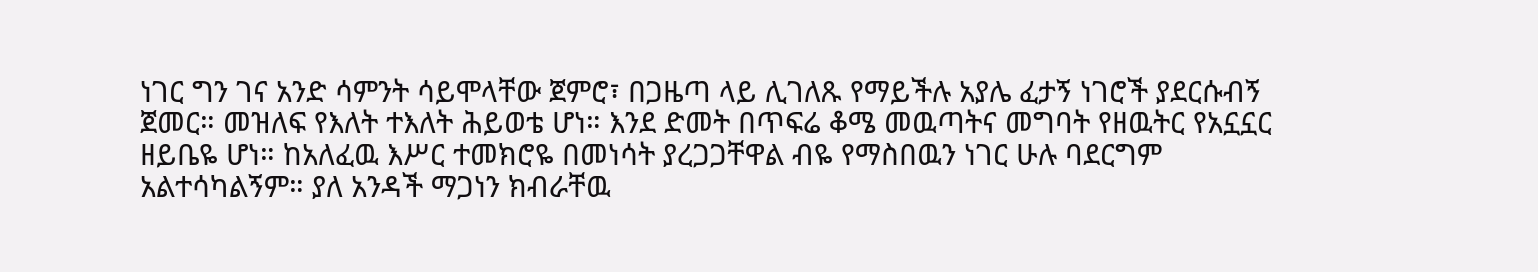ነገር ግን ገና አንድ ሳምንት ሳይሞላቸው ጀምሮ፣ በጋዜጣ ላይ ሊገለጹ የማይችሉ አያሌ ፈታኝ ነገሮች ያደርሱብኝ ጀመር። መዝለፍ የእለት ተእለት ሕይወቴ ሆነ። እንደ ድመት በጥፍሬ ቆሜ መዉጣትና መግባት የዘዉትር የአኗኗር ዘይቤዬ ሆነ። ከአለፈዉ እሥር ተመክሮዬ በመነሳት ያረጋጋቸዋል ብዬ የማስበዉን ነገር ሁሉ ባደርግም አልተሳካልኝም። ያለ አንዳች ማጋነን ክብራቸዉ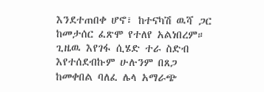እንደተጠበቀ ሆኖ፣ ከተናካሽ ዉሻ ጋር ከመታሰር ፈጽሞ የተለየ አልነበረም። ጊዜዉ እየገፋ ሲሄድ ተራ ስድብ እየተሰደብኩም ሁሉንም በጸጋ ከመቀበል ባለፈ ሌላ አማራጭ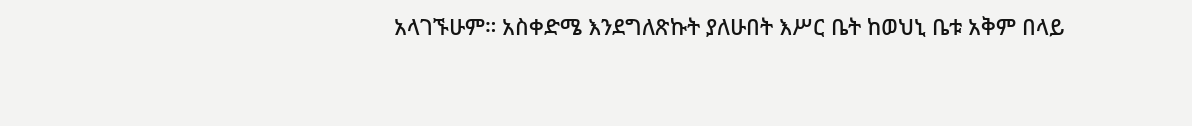አላገኙሁም። አስቀድሜ እንደግለጽኩት ያለሁበት እሥር ቤት ከወህኒ ቤቱ አቅም በላይ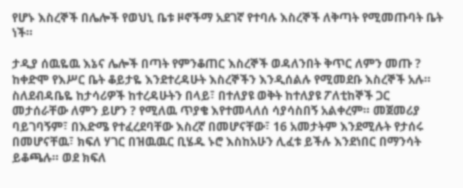የሆኑ እስረኞች በሌሎች የወህኒ ቤቱ ዞኖችማ አደገኛ የተባሉ እስረኞች ለቅጣት የሚመጡባት ቤት ነች።

ታዲያ ሰዉዬዉ እኔና ሌሎች በጣት የምንቆጠር እስረኞች ወዳለንበት ቅጥር ለምን መጡ ? ከቀድሞ የእሥር ቤት ቆይታዬ እንደተረዳሁት እስረኞችን እንዲሰልሉ የሚመደቡ እስረኞች አሉ። ስለደብዳቤዬ ከታሳሪዎች ከተረዳሁትን በላይ፣ በተለያዩ ወቅት ከተለያዩ ፖለቲከኞች ጋር መታሰራቸው ለምን ይሆን ? የሚለዉ ጥያቄ እየተመላለሰ ሳያሳስበኝ አልቀረም። መጀመሪያ ባይገባኝም፣ በእድሜ የተፈረደባቸው እስረኛ በመሆናቸው፣ 16 አመታትም እንደሚሉት የታሰሩ በመሆናቸዉ፣ ክፍለ ሃገር በዝዉዉር ቢሄዱ ኑሮ እስከአሁን ሊፈቱ ይችሉ እንደነበር በማንሳት ይቆጫሉ። ወደ ክፍለ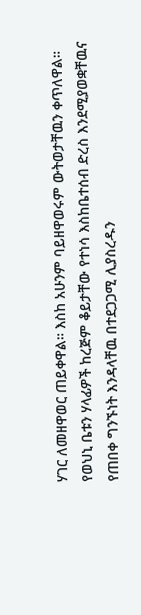ሃገር ለመዘዋወር ጠይቀዋል። እስከ አሁንም ባይዘዋወሩም ውትወታቸዉን ቀጥለዋል። የወህኒ ቤቱን ሃላፊዎች ከረጅም ቆይታቸው የተነሳ እስከቤተሰብ ድረስ እንደሚያወቋቸዉና የጠበቀ ግንኙነት እንዳላቸዉ በተደጋጋሚ ሊያስረዱን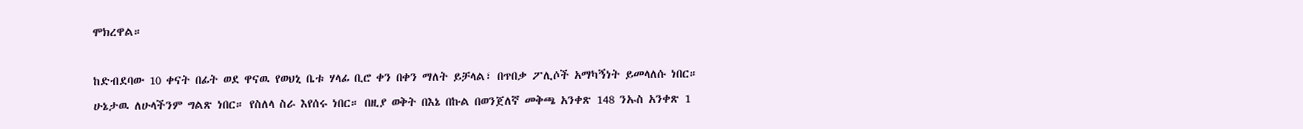ሞክረዋል።

ከድብደባው 10 ቀናት በፊት ወደ ዋናዉ የወህኒ ቤቱ ሃላፊ ቢሮ ቀን በቀን ማለት ይቻላል፣ በጥበቃ ፖሊሶች አማካኝነት ይመላለሱ ነበር። ሁኔታዉ ለሁላችንም ግልጽ ነበር። የስለላ ስራ እየሰሩ ነበር። በዚያ ወቅት በእኔ በኩል በወንጀለኛ መቅጫ አንቀጽ 148 ንኡስ አንቀጽ 1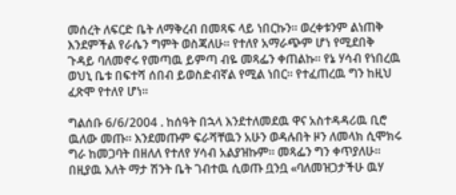መሰረት ለፍርድ ቤት ለማቅረብ በመጻፍ ላይ ነበርኩን። ወረቀቱንም ልነጠቅ እንደምችል የራሴን ግምት ወስጃለሁ። የተለየ አማራጭም ሆነ የሚደበቅ ጉዳይ ባለመኖሩ የመጣዉ ይምጣ ብዬ መጻፌን ቀጠልኩ። የኔ ሃሳብ የነበረዉ ወህኒ ቤቱ በፍተሻ ሰበብ ይወስድብኛል የሚል ነበር። የተፈጠረዉ ግን ከዚህ ፈጽሞ የተለየ ሆነ።

ግልሰቡ 6/6/2004 . ከሰዓት በኋላ እንደተለመደዉ ዋና አስተዳዳሪዉ ቢሮ ዉለው መጡ። እንደመጡም ፍራሻቸዉን አሁን ወዳሉበት ዞን ለመላክ ሲሞክሩ ግራ ከመጋባት በዘለለ የተለየ ሃሳብ አልያዝኩም። መጻፌን ግን ቀጥያለሁ። በዚያዉ እለት ማታ ሽንት ቤት ገብተዉ ሲወጡ ቧንቧ «ባለመዝጋታችሁ ዉሃ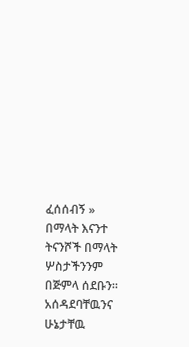ፈሰሰብኝ » በማላት እናንተ ትናንሾች በማላት ሦስታችንንም በጅምላ ሰደቡን። አሰዳደባቸዉንና ሁኔታቸዉ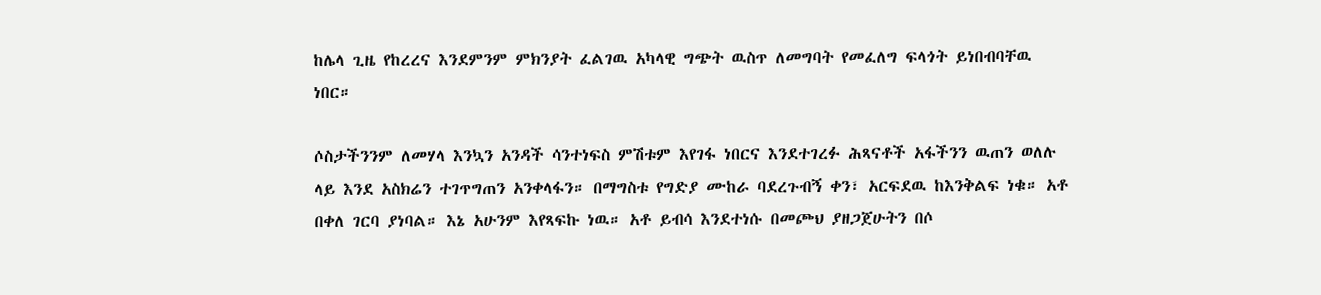ከሌላ ጊዜ የከረረና እንደምንም ምክንያት ፈልገዉ አካላዊ ግጭት ዉስጥ ለመግባት የመፈለግ ፍላጎት ይነበብባቸዉ ነበር።

ሶስታችንንም ለመሃላ እንኳን አንዳች ሳንተነፍስ ምሽቱም እየገፋ ነበርና እንደተገረፉ ሕጻናቶች አፋችንን ዉጠን ወለሉ ላይ እንደ አስክሬን ተገጥግጠን አንቀላፋን። በማግስቱ የግድያ ሙከራ ባደረጉብኝ ቀን፣ አርፍደዉ ከእንቅልፍ ነቁ። አቶ በቀለ ገርባ ያነባል። እኔ አሁንም እየጻፍኩ ነዉ። አቶ ይብሳ እንደተነሱ በመጮህ ያዘጋጀሁትን በሶ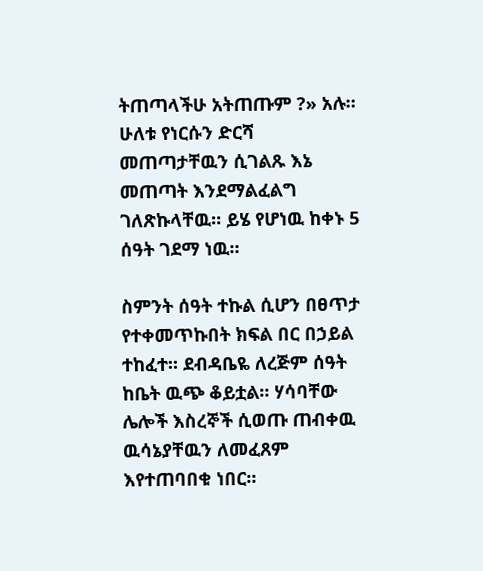ትጠጣላችሁ አትጠጡም ?» አሉ። ሁለቱ የነርሱን ድርሻ መጠጣታቸዉን ሲገልጹ እኔ መጠጣት እንደማልፈልግ ገለጽኩላቸዉ። ይሄ የሆነዉ ከቀኑ 5 ሰዓት ገደማ ነዉ።

ስምንት ሰዓት ተኩል ሲሆን በፀጥታ የተቀመጥኩበት ክፍል በር በኃይል ተከፈተ። ደብዳቤዬ ለረጅም ሰዓት ከቤት ዉጭ ቆይቷል። ሃሳባቸው ሌሎች እስረኞች ሲወጡ ጠብቀዉ ዉሳኔያቸዉን ለመፈጸም እየተጠባበቁ ነበር።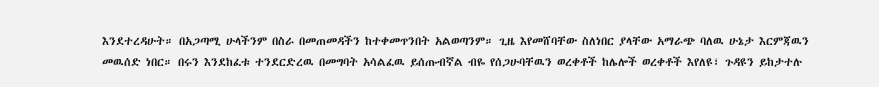እንደተረዳሁት። በአጋጣሚ ሁላችንም በስራ በመጠመዳችን ከተቀመጥንበት አልወጣንም። ጊዜ እየመሸባቸው ስለነበር ያላቸው አማራጭ ባለዉ ሁኔታ እርምጃዉን መዉሰድ ነበር። በሩን እንደከፈቱ ተንደርድረዉ በመግባት አሳልፈዉ ይሰጡብኛል ብዬ የሰጋሁባቸዉን ወረቀቶች ከሌሎች ወረቀቶች እየለዩ፣ ጉዳዩን ይከታተሉ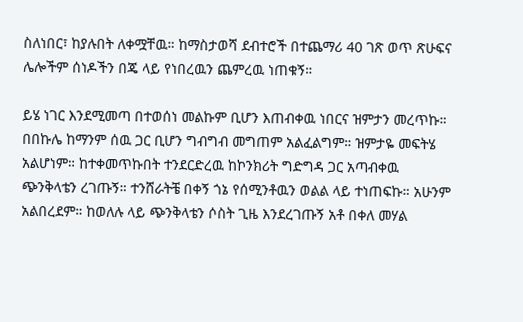ስለነበር፣ ከያሉበት ለቀሟቸዉ። ከማስታወሻ ደብተሮች በተጨማሪ 40 ገጽ ወጥ ጽሁፍና ሌሎችም ሰነዶችን በጄ ላይ የነበረዉን ጨምረዉ ነጠቁኝ።

ይሄ ነገር እንደሚመጣ በተወሰነ መልኩም ቢሆን እጠብቀዉ ነበርና ዝምታን መረጥኩ። በበኩሌ ከማንም ሰዉ ጋር ቢሆን ግብግብ መግጠም አልፈልግም። ዝምታዬ መፍትሄ አልሆነም። ከተቀመጥኩበት ተንደርድረዉ ከኮንክሪት ግድግዳ ጋር አጣብቀዉ ጭንቅላቴን ረገጡኝ። ተንሸራትቼ በቀኝ ጎኔ የሰሚንቶዉን ወልል ላይ ተነጠፍኩ። አሁንም አልበረደም። ከወለሉ ላይ ጭንቅላቴን ሶስት ጊዜ እንደረገጡኝ አቶ በቀለ መሃል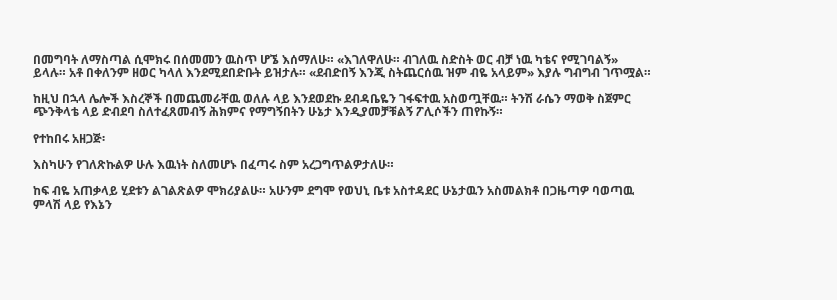በመግባት ለማስጣል ሲሞክሩ በሰመመን ዉስጥ ሆኜ እሰማለሁ። «እገለዋለሁ። ብገለዉ ስድስት ወር ብቻ ነዉ ካቴና የሚገባልኝ» ይላሉ። አቶ በቀለንም ዘወር ካላለ እንደሚደበድቡት ይዝታሉ። «ደብድበኝ እንጂ ስትጨርሰዉ ዝም ብዬ አላይም» እያሉ ግብግብ ገጥሟል።

ከዚህ በኋላ ሌሎች እስረኞች በመጨመራቸዉ ወለሉ ላይ እንደወደኩ ደብዳቤዬን ገፋፍተዉ አስወጧቸዉ። ትንሽ ራሴን ማወቅ ስጀምር ጭንቅላቴ ላይ ድብደባ ስለተፈጸመብኝ ሕክምና የማግኝበትን ሁኔታ እንዲያመቻቹልኝ ፖሊሶችን ጠየኩኝ።

የተከበሩ አዘጋጅ፡

እስካሁን የገለጽኩልዎ ሁሉ እዉነት ስለመሆኑ በፈጣሩ ስም አረጋግጥልዎታለሁ።

ከፍ ብዬ አጠቃላይ ሂደቱን ልገልጽልዎ ሞክሪያልሁ። አሁንም ደግሞ የወህኒ ቤቱ አስተዳደር ሁኔታዉን አስመልክቶ በጋዜጣዎ ባወጣዉ ምላሽ ላይ የእኔን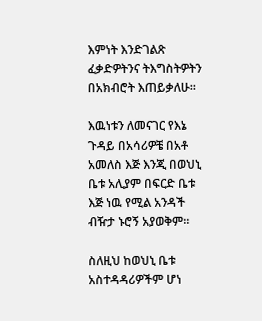እምነት እንድገልጽ ፈቃድዎትንና ትእግስትዎትን በአክብሮት እጠይቃለሁ።

እዉነቱን ለመናገር የእኔ ጉዳይ በአሳሪዎቼ በአቶ አመለስ እጅ እንጂ በወህኒ ቤቱ አሊያም በፍርድ ቤቱ እጅ ነዉ የሚል አንዳች ብዥታ ኑሮኝ አያወቅም።

ስለዚህ ከወህኒ ቤቱ አስተዳዳሪዎችም ሆነ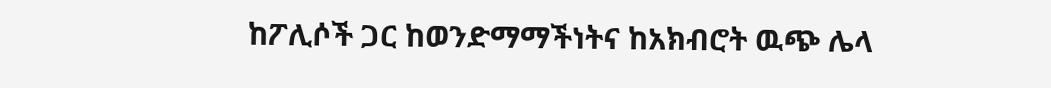ከፖሊሶች ጋር ከወንድማማችነትና ከአክብሮት ዉጭ ሌላ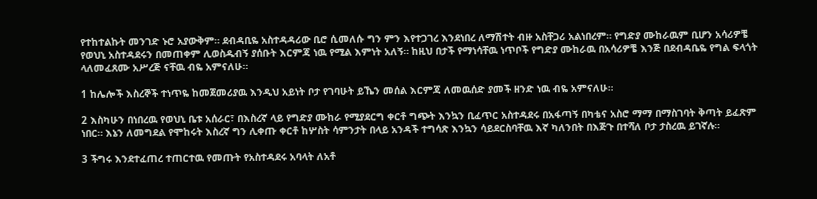የተከተልኩት መንገድ ኑሮ አያውቅም። ደብዳቢዬ አስተዳዳሪው ቢሮ ሲመለሱ ግን ምን እየተጋገረ እንደነበረ ለማሽተት ብዙ አስቸጋሪ አልነበረም። የግድያ ሙከራዉም ቢሆን አሳሪዎቼ የወህኒ አስተዳደሩን በመጠቀም ሊወስዱብኝ ያሰቡት እርምጃ ነዉ የሚል እምነት አለኝ። ከዚህ በታች የማነሳቸዉ ነጥቦች የግድያ ሙከራዉ በአሳሪዎቼ እንጅ በደብዳቤዬ የግል ፍላጎት ላለመፈጸሙ አሥረጅ ናቸዉ ብዬ አምናለሁ።

1 ከሌሎች እስረኞች ተነጥዬ ከመጀመሪያዉ እንዲህ አይነት ቦታ የገባሁት ይኼን መሰል እርምጃ ለመዉሰድ ያመች ዘንድ ነዉ ብዬ አምናለሁ።

2 እስካሁን በነበረዉ የወህኒ ቤቱ አሰራር፣ በእስረኛ ላይ የግድያ ሙከራ የሚያደርግ ቀርቶ ግጭት እንኳን ቢፈጥር አስተዳደሩ በአፋጣኝ በካቴና አስሮ ማማ በማስገባት ቅጣት ይፈጽም ነበር። እኔን ለመግደል የሞከሩት እስረኛ ግን ሊቀጡ ቀርቶ ከሦስት ሳምንታት በላይ አንዳች ተግሳጽ እንኳን ሳይደርስባቸዉ እኛ ካለንበት በእጅጉ በተሻለ ቦታ ታስረዉ ይገኛሉ።

3 ችግሩ እንደተፈጠረ ተጠርተዉ የመጡት የአስተዳደሩ አባላት ለአቶ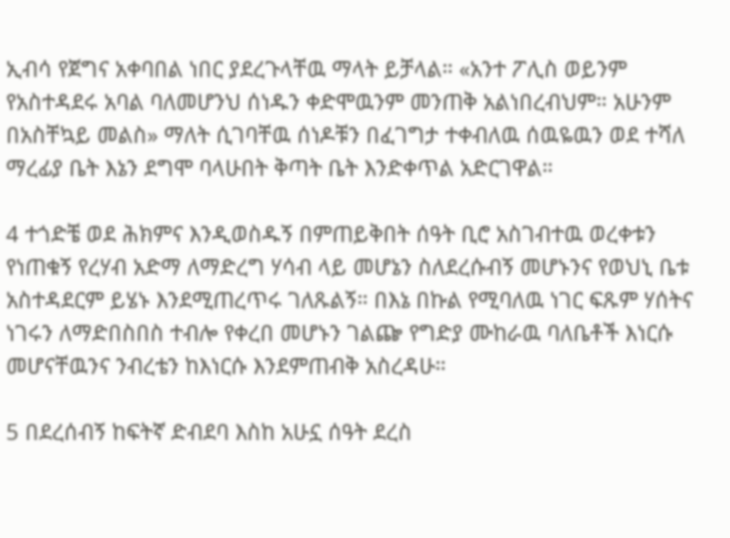ኢብሳ የጀግና አቀባበል ነበር ያደረጉላቸዉ ማላት ይቻላል። «አንተ ፖሊስ ወይንም የአስተዳደሩ አባል ባለመሆንህ ሰነዱን ቀድሞዉንም መንጠቅ አልነበረብህም። አሁንም በአስቸኳይ መልስ» ማለት ሲገባቸዉ ሰነዶቹን በፈገግታ ተቀብለዉ ሰዉዬዉን ወደ ተሻለ ማረፊያ ቤት እኔን ደግሞ ባላሁበት ቅጣት ቤት እንድቀጥል አድርገዋል።

4 ተጎድቼ ወደ ሕክምና እንዲወስዱኝ በምጠይቅበት ሰዓት ቢሮ አስገብተዉ ወረቀቱን የነጠቁኝ የረሃብ አድማ ለማድረግ ሃሳብ ላይ መሆኔን ስለደረሱብኝ መሆኑንና የወህኒ ቤቱ አስተዳደርም ይሄኑ እንደሚጠረጥሩ ገለጹልኝ። በእኔ በኩል የሚባለዉ ነገር ፍጹም ሃሰትና ነገሩን ለማድበስበስ ተብሎ የቀረበ መሆኑን ገልጬ የግድያ ሙከራዉ ባለቤቶች እነርሱ መሆናቸዉንና ንብረቴን ከእነርሱ እንደምጠብቅ አስረዳሁ።

5 በደረሰብኝ ከፍትኛ ድብደባ እስከ አሁኗ ሰዓት ደረስ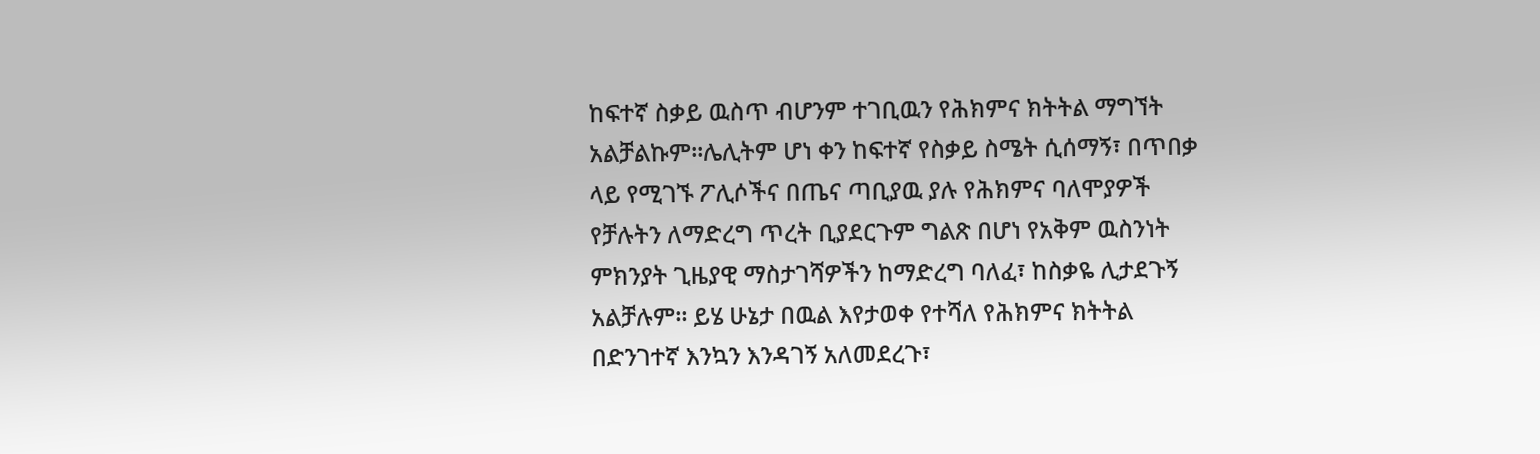ከፍተኛ ስቃይ ዉስጥ ብሆንም ተገቢዉን የሕክምና ክትትል ማግኘት አልቻልኩም፡፡ሌሊትም ሆነ ቀን ከፍተኛ የስቃይ ስሜት ሲሰማኝ፣ በጥበቃ ላይ የሚገኙ ፖሊሶችና በጤና ጣቢያዉ ያሉ የሕክምና ባለሞያዎች የቻሉትን ለማድረግ ጥረት ቢያደርጉም ግልጽ በሆነ የአቅም ዉስንነት ምክንያት ጊዜያዊ ማስታገሻዎችን ከማድረግ ባለፈ፣ ከስቃዬ ሊታደጉኝ አልቻሉም። ይሄ ሁኔታ በዉል እየታወቀ የተሻለ የሕክምና ክትትል በድንገተኛ እንኳን እንዳገኝ አለመደረጉ፣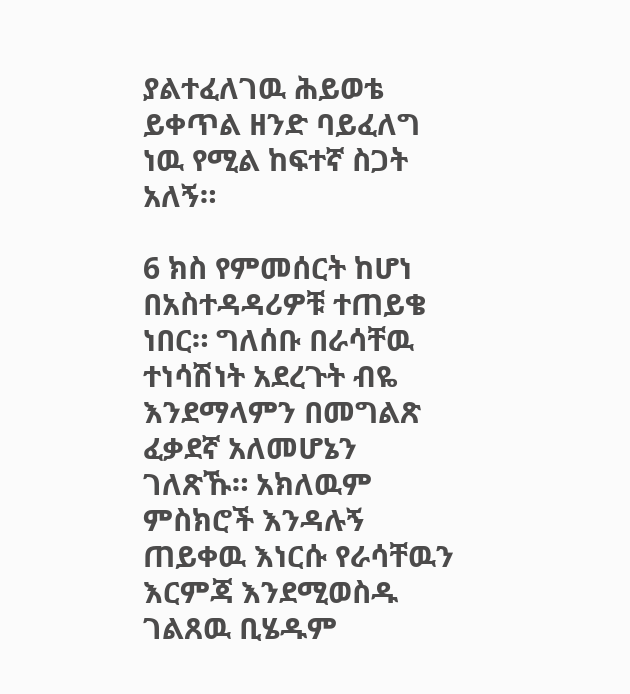ያልተፈለገዉ ሕይወቴ ይቀጥል ዘንድ ባይፈለግ ነዉ የሚል ከፍተኛ ስጋት አለኝ።

6 ክስ የምመሰርት ከሆነ በአስተዳዳሪዎቹ ተጠይቄ ነበር። ግለሰቡ በራሳቸዉ ተነሳሽነት አደረጉት ብዬ እንደማላምን በመግልጽ ፈቃደኛ አለመሆኔን ገለጽኹ። አክለዉም ምስክሮች እንዳሉኝ ጠይቀዉ እነርሱ የራሳቸዉን እርምጃ እንደሚወስዱ ገልጸዉ ቢሄዱም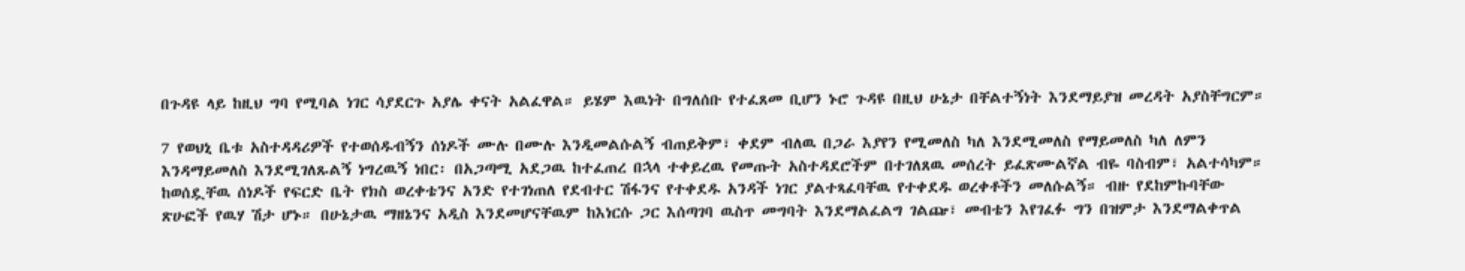በጉዳዩ ላይ ከዚህ ግባ የሚባል ነገር ሳያደርጉ አያሌ ቀናት አልፈዋል። ይሄም እዉነት በግለሰቡ የተፈጸመ ቢሆን ኑሮ ጉዳዩ በዚህ ሁኔታ በቸልተኝነት እንደማይያዝ መረዳት አያስቸግርም።

7 የወህኒ ቤቱ አስተዳዳሪዎች የተወሰዱብኝን ሰነዶች ሙሉ በሙሉ እንዲመልሱልኝ ብጠይቅም፣ ቀደም ብለዉ በጋራ እያየን የሚመለስ ካለ እንደሚመለስ የማይመለስ ካለ ለምን እንዳማይመለስ እንደሚገለጹልኝ ነግረዉኝ ነበር፡ በአጋጣሚ አደጋዉ ከተፈጠረ በኋላ ተቀይረዉ የመጡት አስተዳደሮችም በተገለጸዉ መሰረት ይፈጽሙልኛል ብዬ ባስብም፣ አልተሳካም። ከወሰዷቸዉ ሰነዶች የፍርድ ቤት የክስ ወረቀቴንና አንድ የተገነጠለ የደብተር ሽፋንና የተቀደዱ አንዳች ነገር ያልተጻፈባቸዉ የተቀደዱ ወረቀቶችን መለሱልኝ። ብዙ የደከምኩባቸው ጽሁፎች የዉሃ ሽታ ሆኑ። በሁኔታዉ ማዘኔንና አዲስ እንደመሆናቸዉም ከእነርሱ ጋር እሰጣገባ ዉስጥ መግባት እንደማልፈልግ ገልጬ፣ መብቴን እየገፈፉ ግን በዝምታ እንደማልቀጥል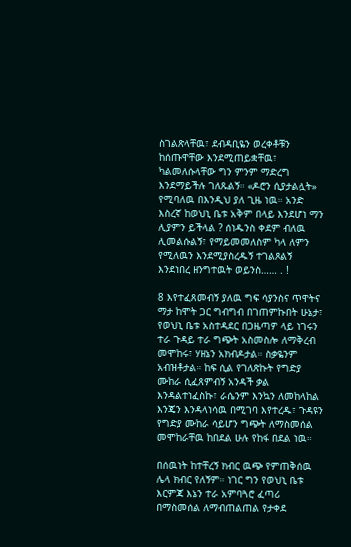ስገልጽላቸዉ፣ ደብዳቢዬን ወረቀቶቹን ከሰጡዋቸው እንደሚጠይቋቸዉ፣ ካልመለሱላቸው ግን ምንም ማድረግ እንደማይችሉ ገለጹልኝ። «ዶሮን ሲያታልሏት» የሚባለዉ በእንዲህ ያለ ጊዜ ነዉ። አንድ እስረኛ ከወህኒ ቤቱ አቅም በላይ እንደሆነ ማን ሊያምን ይችላል ? ሰነዱንስ ቀደም ብለዉ ሊመልሱልኝ፣ የማይመመለስም ካላ ለምን የሚለዉን እንደሚያስረዱኝ ተገልጾልኝ እንደነበረ ዘንግተዉት ወይንስ…… . !

8 እየተፈጸመብኝ ያለዉ ግፍ ሳያንስና ጥዋትና ማታ ከሞት ጋር ግብግብ በገጠምኩበት ሁኔታ፣ የወህኒ ቤቱ አስተዳደር በጋዜጣዎ ላይ ነገሩን ተራ ጉዳይ ተራ ግጭት አስመስሎ ለማቅረብ መሞከሩ፣ ሃዘኔን አክብዶታል። ስቃዬንም አብዝቶታል። ከፍ ሲል የገለጽኩት የግድያ ሙከራ ሲፈጸምብኝ አንዳች ቃል እንዳልተነፈስኩ፣ ራሴንም እንኳን ለመከላከል እንጄን እንዳላነሳዉ በሚገባ እየተረዱ፣ ጉዳዩን የግድያ ሙከራ ሳይሆን ግጭት ለማስመሰል መሞከራቸዉ ከበደል ሁሉ የከፋ በደል ነዉ።

በሰዉነት ከተቸረኝ ክብር ዉጭ የምጠቅሰዉ ሌላ ክብር የለኝም። ነገር ግን የወህኒ ቤቱ እርምጃ እኔን ተራ አምባጓሮ ፈጣሪ በማስመሰል ለማብጠልጠል የታቀደ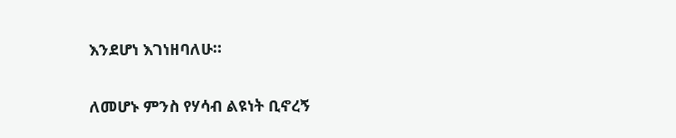እንደሆነ እገነዘባለሁ።

ለመሆኑ ምንስ የሃሳብ ልዩነት ቢኖረኝ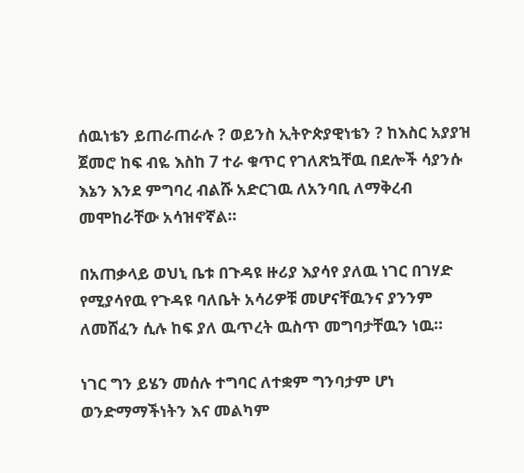ሰዉነቴን ይጠራጠራሉ ? ወይንስ ኢትዮጵያዊነቴን ? ከእስር አያያዝ ጀመሮ ከፍ ብዬ እስከ 7 ተራ ቁጥር የገለጽኳቸዉ በደሎች ሳያንሱ እኔን እንደ ምግባረ ብልሹ አድርገዉ ለአንባቢ ለማቅረብ መሞከራቸው አሳዝኖኛል።

በአጠቃላይ ወህኒ ቤቱ በጉዳዩ ዙሪያ እያሳየ ያለዉ ነገር በገሃድ የሚያሳየዉ የጉዳዩ ባለቤት አሳሪዎቹ መሆናቸዉንና ያንንም ለመሸፈን ሲሉ ከፍ ያለ ዉጥረት ዉስጥ መግባታቸዉን ነዉ።

ነገር ግን ይሄን መሰሉ ተግባር ለተቋም ግንባታም ሆነ ወንድማማችነትን እና መልካም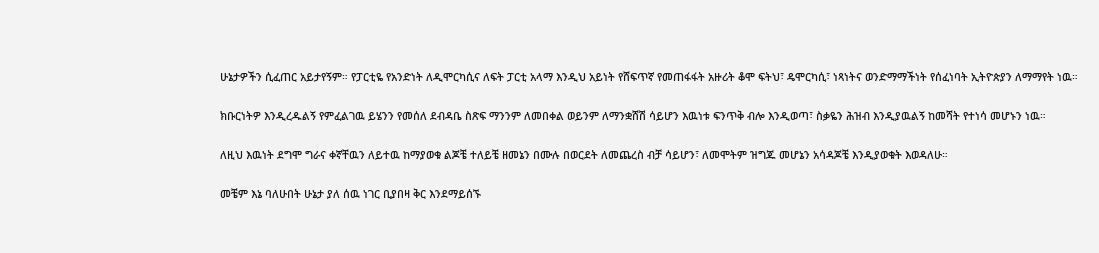ሁኔታዎችን ሲፈጠር አይታየኝም። የፓርቲዬ የአንድነት ለዲሞርካሲና ለፍት ፓርቲ አላማ እንዲህ አይነት የሸፍጥኛ የመጠፋፋት አዙሪት ቆሞ ፍትህ፣ ዴሞርካሲ፣ ነጻነትና ወንድማማችነት የሰፈነባት ኢትዮጵያን ለማማየት ነዉ።

ክቡርነትዎ እንዲረዱልኝ የምፈልገዉ ይሄንን የመሰለ ደብዳቤ ስጽፍ ማንንም ለመበቀል ወይንም ለማንቋሸሽ ሳይሆን እዉነቱ ፍንጥቅ ብሎ እንዲወጣ፣ ስቃዬን ሕዝብ እንዲያዉልኝ ከመሻት የተነሳ መሆኑን ነዉ።

ለዚህ እዉነት ደግሞ ግራና ቀኛቸዉን ለይተዉ ከማያወቁ ልጆቼ ተለይቼ ዘመኔን በሙሉ በወርደት ለመጨረስ ብቻ ሳይሆን፣ ለመሞትም ዝግጁ መሆኔን አሳዳጆቼ እንዲያወቁት እወዳለሁ።

መቼም እኔ ባለሁበት ሁኔታ ያለ ሰዉ ነገር ቢያበዛ ቅር እንደማይሰኙ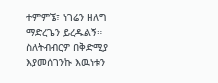ተምምኜ፣ ነገሬን ዘለግ ማድረጌን ይረዱልኝ። ስለትብብርዎ በቅድሚያ እያመሰገንኩ እዉነቱን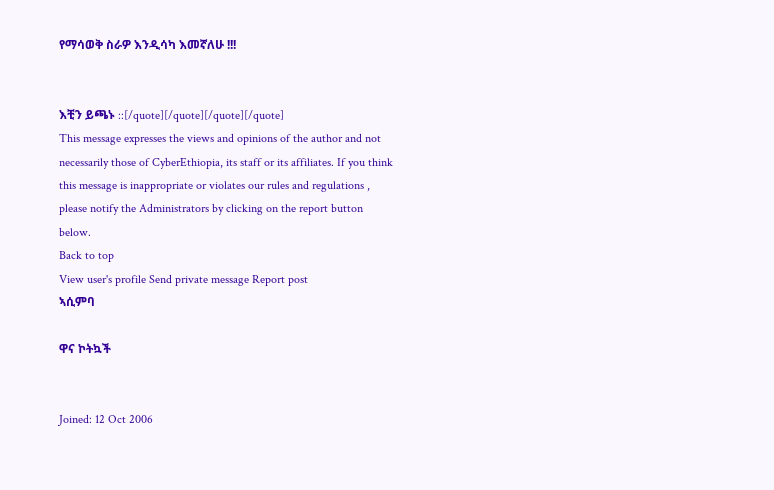የማሳወቅ ስራዎ እንዲሳካ እመኛለሁ !!!


እቺን ይጫኑ ::[/quote][/quote][/quote][/quote]
This message expresses the views and opinions of the author and not necessarily those of CyberEthiopia, its staff or its affiliates. If you think this message is inappropriate or violates our rules and regulations , please notify the Administrators by clicking on the report button below.
Back to top
View user's profile Send private message Report post
ኣሲምባ

ዋና ኮትኳች


Joined: 12 Oct 2006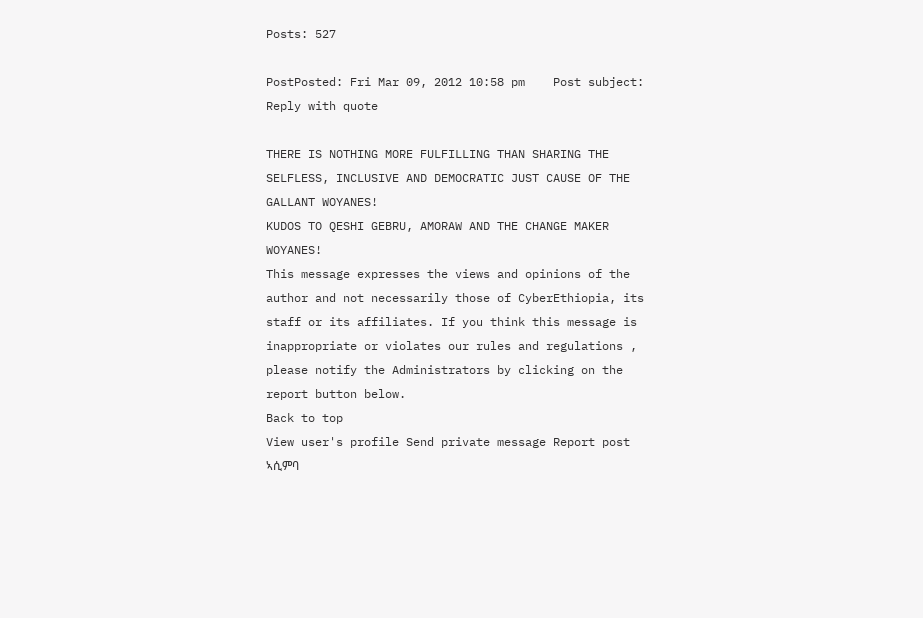Posts: 527

PostPosted: Fri Mar 09, 2012 10:58 pm    Post subject: Reply with quote

THERE IS NOTHING MORE FULFILLING THAN SHARING THE SELFLESS, INCLUSIVE AND DEMOCRATIC JUST CAUSE OF THE GALLANT WOYANES!
KUDOS TO QESHI GEBRU, AMORAW AND THE CHANGE MAKER WOYANES!
This message expresses the views and opinions of the author and not necessarily those of CyberEthiopia, its staff or its affiliates. If you think this message is inappropriate or violates our rules and regulations , please notify the Administrators by clicking on the report button below.
Back to top
View user's profile Send private message Report post
ኣሲምባ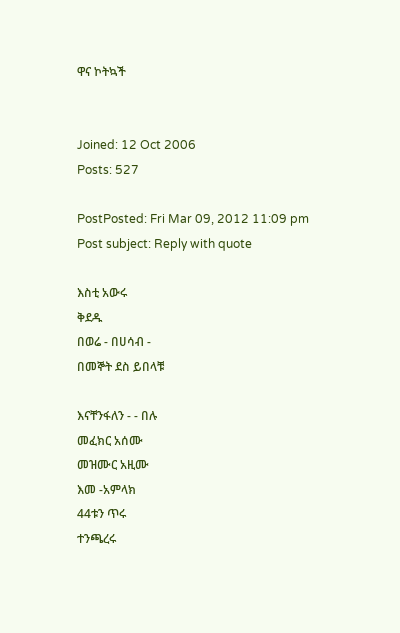ዋና ኮትኳች


Joined: 12 Oct 2006
Posts: 527

PostPosted: Fri Mar 09, 2012 11:09 pm    Post subject: Reply with quote

እስቲ አውሩ
ቅደዱ
በወሬ - በሀሳብ -
በመኞት ደስ ይበላቹ

እናቸንፋለን - - በሉ
መፈክር አሰሙ
መዝሙር አዚሙ
እመ -አምላክ
44ቱን ጥሩ
ተንጫረሩ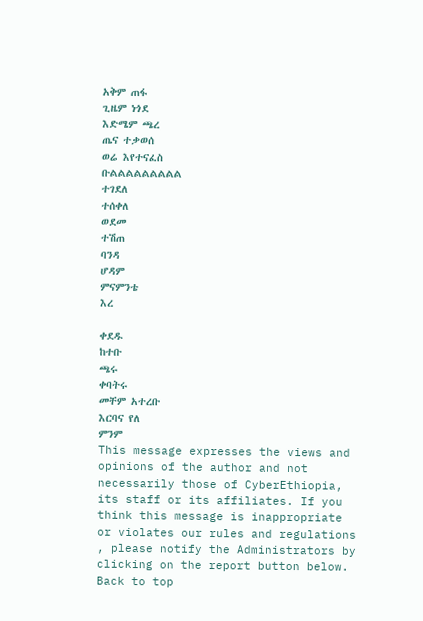አቅም ጠፋ
ጊዜም ነጎደ
እድሜም ጫረ
ጤና ተቃወሰ
ወሬ እየተናፈስ
ቡልልልልልልልልል
ተገደለ
ተሰቀለ
ወደመ
ተሽጠ
ባንዳ
ሆዳም
ምናምንቴ
እረ

ቀደዱ
ከተቡ
ጫሩ
ቀባትሩ
መቸም አተረቡ
እርባና የለ
ምንም
This message expresses the views and opinions of the author and not necessarily those of CyberEthiopia, its staff or its affiliates. If you think this message is inappropriate or violates our rules and regulations , please notify the Administrators by clicking on the report button below.
Back to top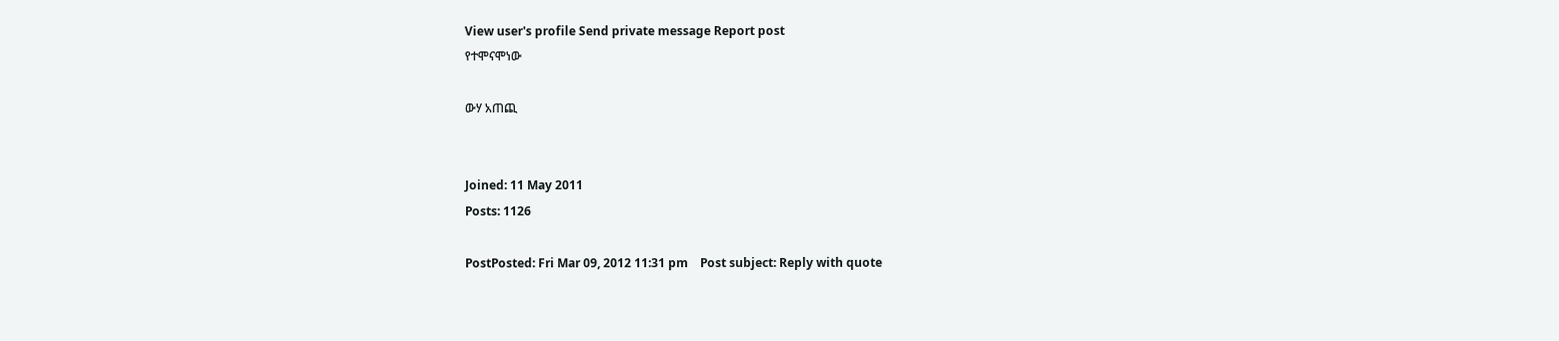View user's profile Send private message Report post
የተሞናሞነው

ውሃ አጠጪ


Joined: 11 May 2011
Posts: 1126

PostPosted: Fri Mar 09, 2012 11:31 pm    Post subject: Reply with quote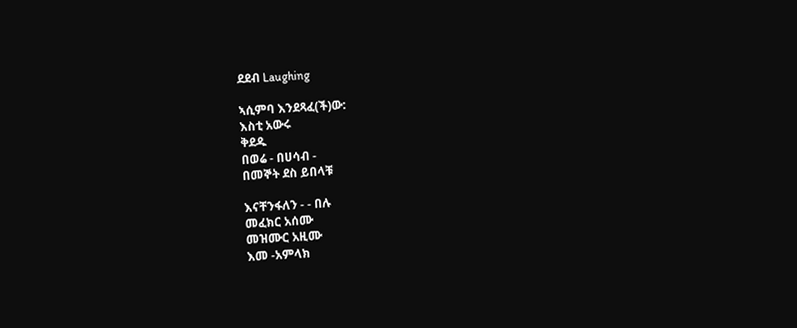ደደብ Laughing

ኣሲምባ እንደጻፈ(ች)ው:
እስቲ አውሩ
ቅደዱ
በወሬ - በሀሳብ -
በመኞት ደስ ይበላቹ

እናቸንፋለን - - በሉ
መፈክር አሰሙ
መዝሙር አዚሙ
እመ -አምላክ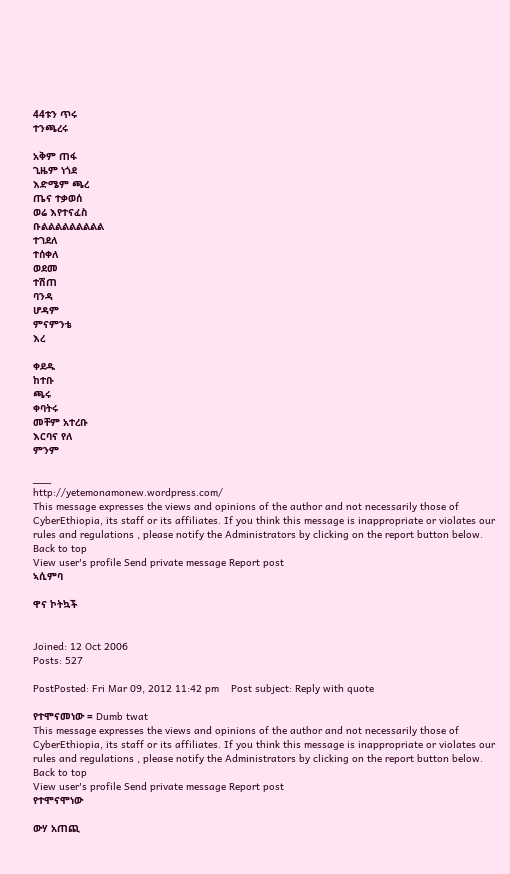44ቱን ጥሩ
ተንጫረሩ

አቅም ጠፋ
ጊዜም ነጎደ
እድሜም ጫረ
ጤና ተቃወሰ
ወሬ እየተናፈስ
ቡልልልልልልልልል
ተገደለ
ተሰቀለ
ወደመ
ተሽጠ
ባንዳ
ሆዳም
ምናምንቴ
እረ

ቀደዱ
ከተቡ
ጫሩ
ቀባትሩ
መቸም አተረቡ
እርባና የለ
ምንም

___
http://yetemonamonew.wordpress.com/
This message expresses the views and opinions of the author and not necessarily those of CyberEthiopia, its staff or its affiliates. If you think this message is inappropriate or violates our rules and regulations , please notify the Administrators by clicking on the report button below.
Back to top
View user's profile Send private message Report post
ኣሲምባ

ዋና ኮትኳች


Joined: 12 Oct 2006
Posts: 527

PostPosted: Fri Mar 09, 2012 11:42 pm    Post subject: Reply with quote

የተሞናመነው = Dumb twat
This message expresses the views and opinions of the author and not necessarily those of CyberEthiopia, its staff or its affiliates. If you think this message is inappropriate or violates our rules and regulations , please notify the Administrators by clicking on the report button below.
Back to top
View user's profile Send private message Report post
የተሞናሞነው

ውሃ አጠጪ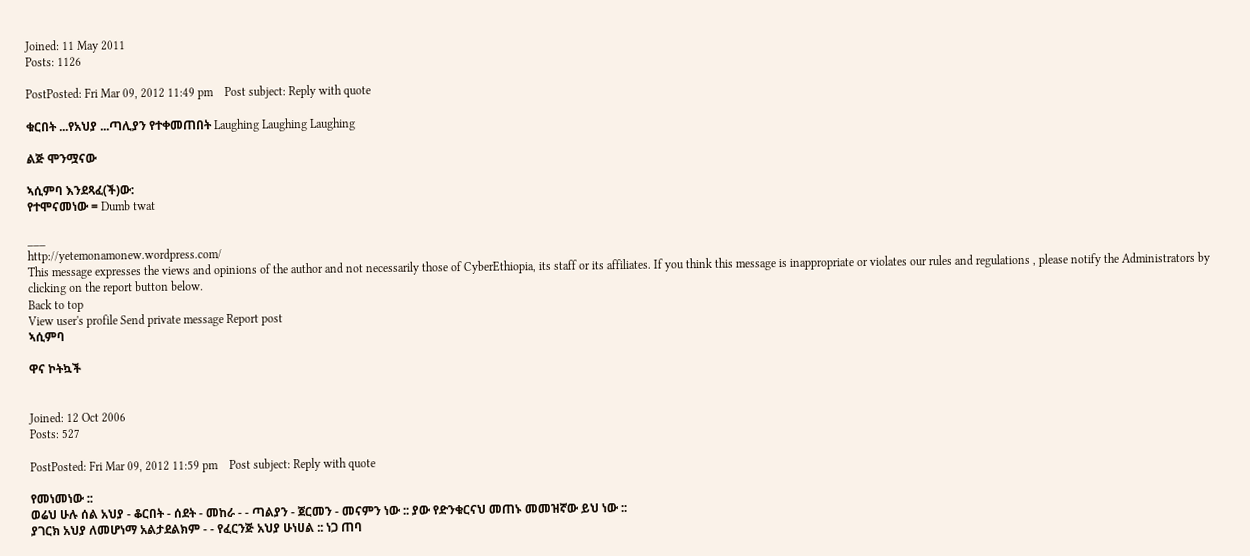Joined: 11 May 2011
Posts: 1126

PostPosted: Fri Mar 09, 2012 11:49 pm    Post subject: Reply with quote

ቁርበት ...የአህያ ...ጣሊያን የተቀመጠበት Laughing Laughing Laughing

ልጅ ሞንሟናው

ኣሲምባ እንደጻፈ(ች)ው:
የተሞናመነው = Dumb twat

___
http://yetemonamonew.wordpress.com/
This message expresses the views and opinions of the author and not necessarily those of CyberEthiopia, its staff or its affiliates. If you think this message is inappropriate or violates our rules and regulations , please notify the Administrators by clicking on the report button below.
Back to top
View user's profile Send private message Report post
ኣሲምባ

ዋና ኮትኳች


Joined: 12 Oct 2006
Posts: 527

PostPosted: Fri Mar 09, 2012 11:59 pm    Post subject: Reply with quote

የመነመነው ::
ወሬህ ሁሉ ሰል አህያ - ቆርበት - ሰደት - መከራ - - ጣልያን - ጀርመን - መናምን ነው :: ያው የድንቁርናህ መጠኑ መመዝኛው ይህ ነው ::
ያገርክ አህያ ለመሆነማ አልታደልክም - - የፈርንጅ አህያ ሁነሀል :: ነጋ ጠባ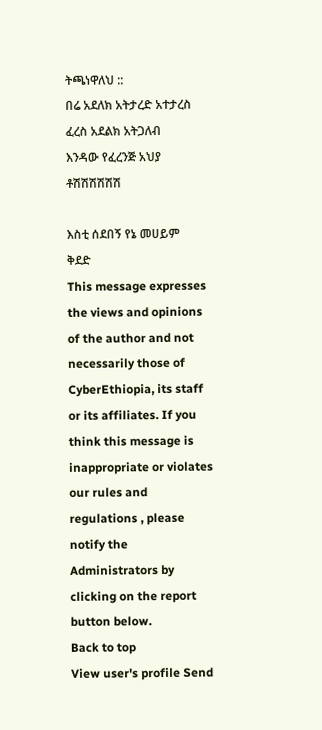ትጫነዋለህ ::
በሬ አደለክ አትታረድ አተታረስ
ፈረስ አደልክ አትጋለብ
እንዳው የፈረንጅ አህያ ቶሽሽሽሽሽሽ

እስቲ ሰደበኝ የኔ መሀይም
ቅደድ
This message expresses the views and opinions of the author and not necessarily those of CyberEthiopia, its staff or its affiliates. If you think this message is inappropriate or violates our rules and regulations , please notify the Administrators by clicking on the report button below.
Back to top
View user's profile Send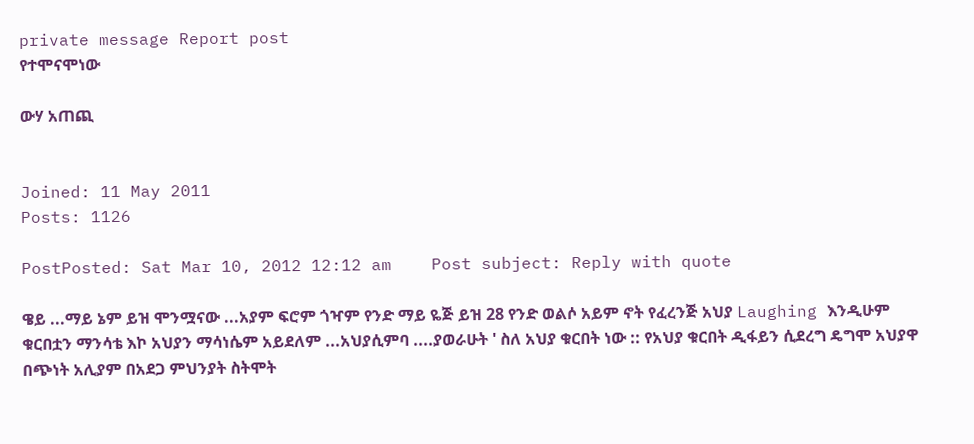private message Report post
የተሞናሞነው

ውሃ አጠጪ


Joined: 11 May 2011
Posts: 1126

PostPosted: Sat Mar 10, 2012 12:12 am    Post subject: Reply with quote

ዌይ ...ማይ ኔም ይዝ ሞንሟናው ...አያም ፍሮም ጎዣም የንድ ማይ ዬጅ ይዝ 28 የንድ ወልሶ አይም ኖት የፈረንጅ አህያ Laughing እንዲሁም ቁርበቷን ማንሳቴ እኮ አህያን ማሳነሴም አይደለም ...አህያሲምባ ....ያወራሁት ' ስለ አህያ ቁርበት ነው :: የአህያ ቁርበት ዲፋይን ሲደረግ ዴግሞ አህያዋ በጭነት አሊያም በአደጋ ምህንያት ስትሞት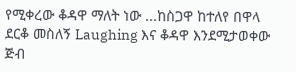የሚቀረው ቆዳዋ ማለት ነው ...ከስጋዋ ከተለየ በዋላ ደርቆ መስለኝ Laughing እና ቆዳዋ እንደሚታወቀው ጅብ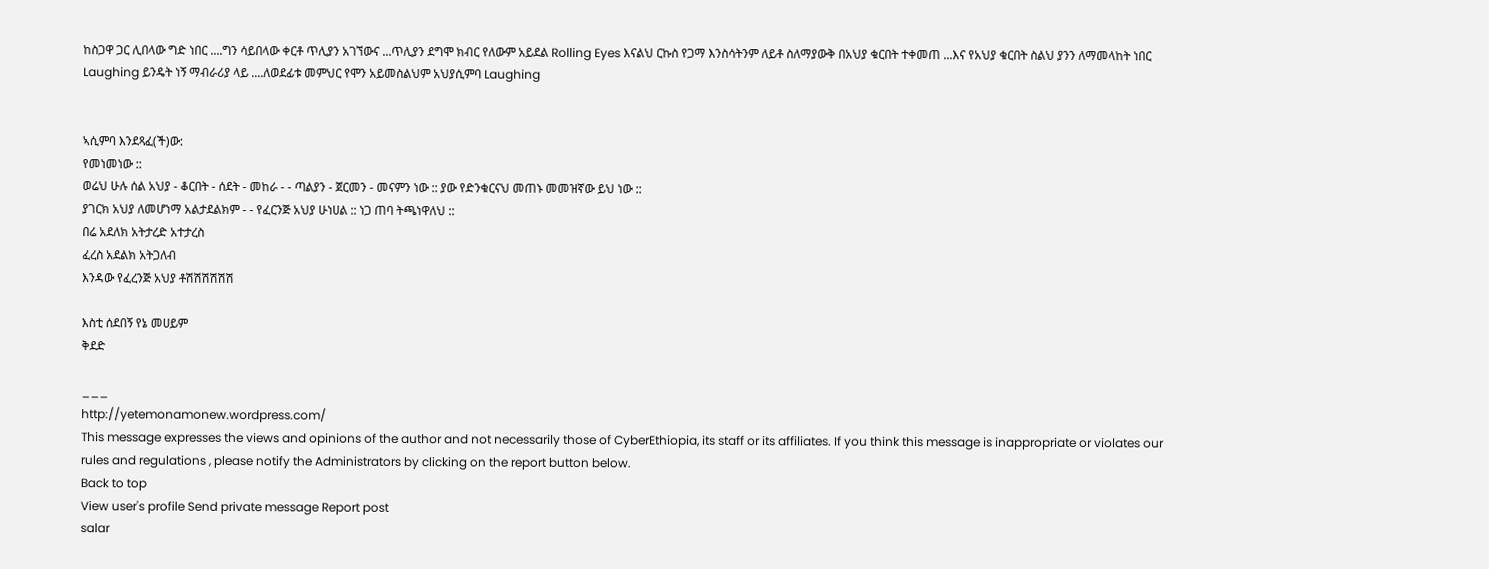ከስጋዋ ጋር ሊበላው ግድ ነበር ....ግን ሳይበላው ቀርቶ ጥሊያን አገኘውና ...ጥሊያን ደግሞ ክብር የለውም አይደል Rolling Eyes እናልህ ርኩስ የጋማ እንስሳትንም ለይቶ ስለማያውቅ በአህያ ቁርበት ተቀመጠ ...እና የአህያ ቁርበት ስልህ ያንን ለማመላከት ነበር Laughing ይንዴት ነኝ ማብራሪያ ላይ ....ለወደፊቱ መምህር የሞን አይመስልህም አህያሲምባ Laughing


ኣሲምባ እንደጻፈ(ች)ው:
የመነመነው ::
ወሬህ ሁሉ ሰል አህያ - ቆርበት - ሰደት - መከራ - - ጣልያን - ጀርመን - መናምን ነው :: ያው የድንቁርናህ መጠኑ መመዝኛው ይህ ነው ::
ያገርክ አህያ ለመሆነማ አልታደልክም - - የፈርንጅ አህያ ሁነሀል :: ነጋ ጠባ ትጫነዋለህ ::
በሬ አደለክ አትታረድ አተታረስ
ፈረስ አደልክ አትጋለብ
እንዳው የፈረንጅ አህያ ቶሽሽሽሽሽሽ

እስቲ ሰደበኝ የኔ መሀይም
ቅደድ

___
http://yetemonamonew.wordpress.com/
This message expresses the views and opinions of the author and not necessarily those of CyberEthiopia, its staff or its affiliates. If you think this message is inappropriate or violates our rules and regulations , please notify the Administrators by clicking on the report button below.
Back to top
View user's profile Send private message Report post
salar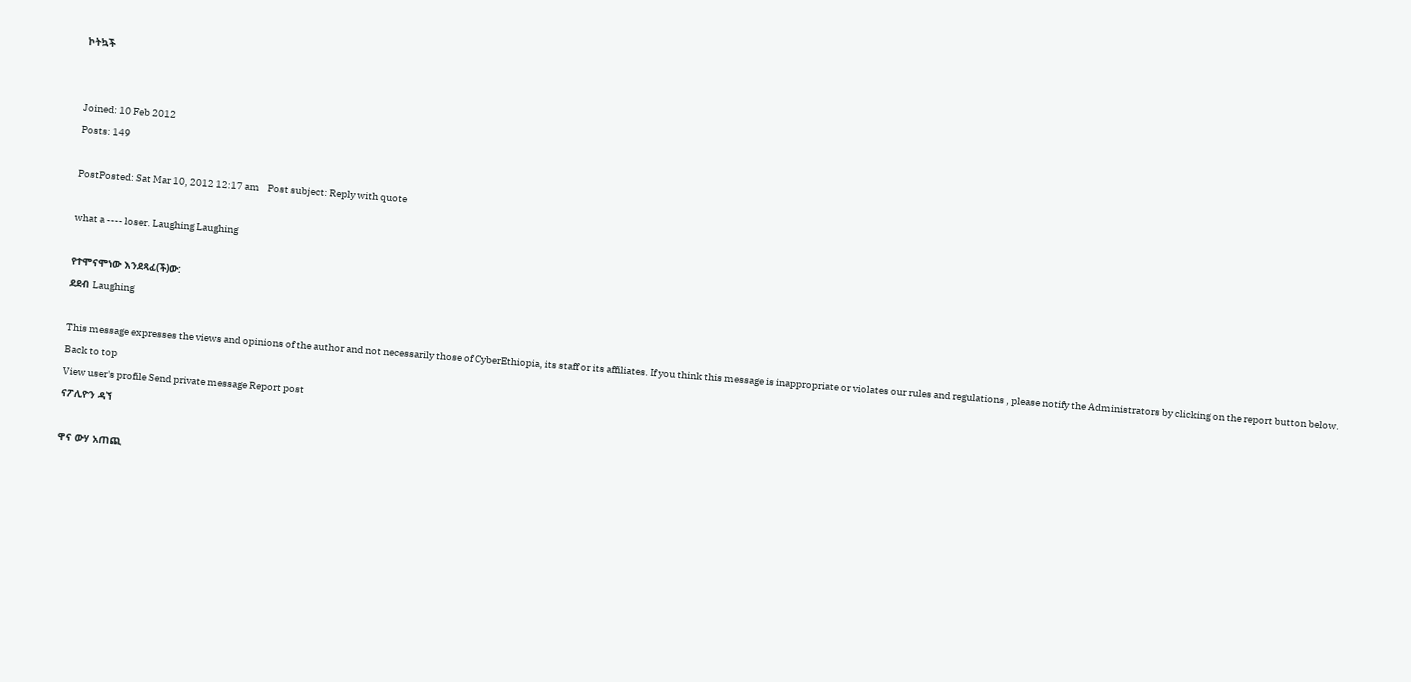ኮትኳች


Joined: 10 Feb 2012
Posts: 149

PostPosted: Sat Mar 10, 2012 12:17 am    Post subject: Reply with quote

what a ---- loser. Laughing Laughing

የተሞናሞነው እንደጻፈ(ች)ው:
ደደብ Laughing

This message expresses the views and opinions of the author and not necessarily those of CyberEthiopia, its staff or its affiliates. If you think this message is inappropriate or violates our rules and regulations , please notify the Administrators by clicking on the report button below.
Back to top
View user's profile Send private message Report post
ናፖሊዮን ዳኘ

ዋና ውሃ አጠጪ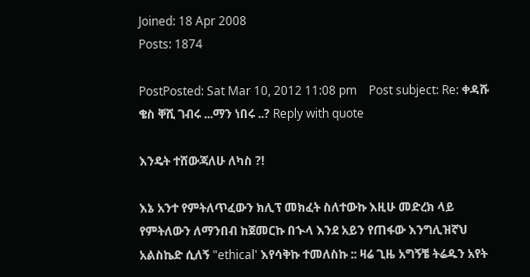Joined: 18 Apr 2008
Posts: 1874

PostPosted: Sat Mar 10, 2012 11:08 pm    Post subject: Re: ቀዳሹ ቄስ ቐሺ ገብሩ ...ማን ነበሩ ..? Reply with quote

እንዴት ተሸውጃለሁ ለካስ ?!

እኔ አንተ የምትለጥፈውን ክሊፕ መክፈት ስለተውኩ እዚሁ መድረክ ላይ የምትለውን ለማንበብ ከጀመርኩ በኍላ እንደ አይን የጠፋው እንግሊዝኛህ አልስኬድ ሲለኝ "ethical' እየሳቅኩ ተመለስኩ :: ዛሬ ጊዜ አግኝቼ ትሬዱን አየት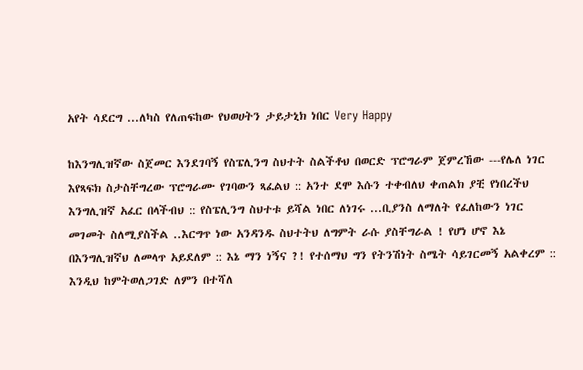አየት ሳደርግ ...ለካስ የለጠፍከው የህወሀትን ታይታኒክ ነበር Very Happy

ከእንግሊዝኛው ስጀመር እንደገባኝ የስፔሊንግ ስህተት ስልችቶህ በወርድ ፕሮግራም ጀምረኸው ---የሌለ ነገር እየጻፍክ ስታስቸግረው ፕሮግራሙ የገባውን ጻፈልህ :: አንተ ደሞ እሱን ተቀብለህ ቀጠልክ ያቺ የነበረችህ እንግሊዝኛ አፈር በላችብህ :: የስፔሊንግ ስህተቱ ይሻል ነበር ለነገሩ ...ቢያንስ ለማለት የፈለከውን ነገር መገመት ስለሚያስችል ..እርግጥ ነው አንዳንዱ ስህተትህ ለግምት ራሱ ያስቸግራል ! የሆነ ሆኖ እኔ በእንግሊዝኛህ ለመላጥ አይደለም :: እኔ ማን ነኝና ?! የተሰማህ ግን የትንሽነት ስሜት ሳይገርመኝ አልቀረም :: እንዲህ ከምትወለጋገድ ለምን በተሻለ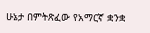ሁኔታ በምትጽፈው የአማርኛ ቋንቋ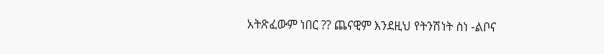አትጽፈውም ነበር ?? ጨናዊም እንደዚህ የትንሽነት ስነ -ልቦና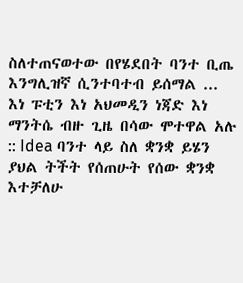ስለተጠናወተው በየሄደበት ባንተ ቢጤ እንግሊዝኛ ሲንተባተብ ይሰማል ... እነ ፑቲን እነ አህመዲን ነጃድ እነ ማንትሴ ብዙ ጊዜ በሳው ሞተዋል አሉ :: Idea ባንተ ላይ ስለ ቋንቋ ይሄን ያህል ትችት የሰጠሁት የሰው ቋንቋ እተቻለሁ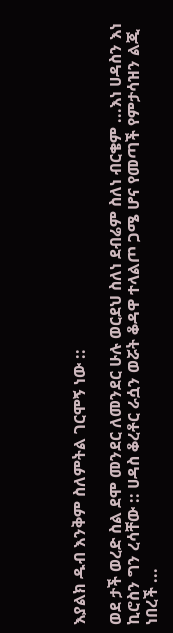እያልክ ዱብ እንቅም ስለምትል ገርሞኝ ነው ::

ወደ ታች ወረድ ስል ደሞ መንደር ለመንደር ሁሉ ወርደህ ስለነ ደብሬም ስለነ ብርቄም ...እነ ሀዳስን እነ ኪሮስን ግን ረሳቸው :: ሀዳስ ቆረቶር ራሷን ወሯት ቆዳዋ ተላልጦ ጋሜ ሆና የመጣች የምታሳዝን ልጂ ነበረች ...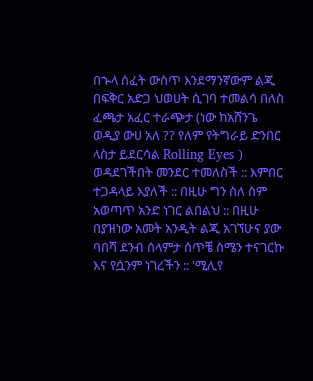በኍላ ሰፈት ውስጥ እንደማንኛውም ልጂ በፍቅር አድጋ ህወሀት ሲገባ ተመልሳ በለስ ፈጫታ አፈር ተራጭታ (ነው ከአሸንጌ ወዲያ ውሀ አለ ?? የለም የትግራይ ድንበር ላስታ ይደርሳል Rolling Eyes ) ወዳደገችበት መንደር ተመለስች :: እምበር ተጋዳላይ እያለች :: በዚሁ ግን ስለ ስም አወጣጥ አንድ ነገር ልበልህ :: በዚሁ በያዝነው አመት አንዲት ልጂ አገኘሁና ያው ባበሻ ደንብ ሰላምታ ሰጥቼ ስሜን ተናገርኩ እና የሷንም ነገረችን :: 'ሚሊየ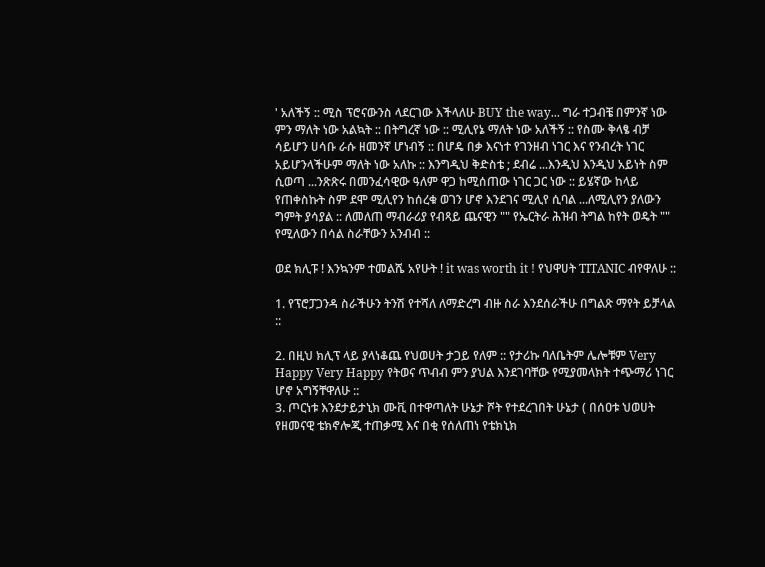' አለችኝ :: ሚስ ፕሮናውንስ ላደርገው እችላለሁ BUY the way... ግራ ተጋብቼ በምንኛ ነው ምን ማለት ነው አልኳት :: በትግረኛ ነው :: ሚሊየኔ ማለት ነው አለችኝ :: የስሙ ቅላፄ ብቻ ሳይሆን ሀሳቡ ራሱ ዘመንኛ ሆነብኝ :: በሆዴ በቃ እናነተ የገንዘብ ነገር እና የንብረት ነገር አይሆንላችሁም ማለት ነው አለኩ :: እንግዲህ ቅድስቴ ; ደብሬ ...እንዲህ እንዲህ አይነት ስም ሲወጣ ...ንጽጽሩ በመንፈሳዊው ዓለም ዋጋ ከሚሰጠው ነገር ጋር ነው :: ይሄኛው ከላይ የጠቀስኩት ስም ደሞ ሚሊየን ከሰረቁ ወገን ሆኖ እንደገና ሚሊየ ሲባል ...ለሚሊየን ያለውን ግምት ያሳያል :: ለመለጠ ማብራሪያ የብጻይ ጨናዊን "" የኤርትራ ሕዝብ ትግል ከየት ወዴት "" የሚለውን በሳል ስራቸውን አንብብ ::

ወደ ክሊፑ ! እንኳንም ተመልሼ አየሁት ! it was worth it ! የህዋሀት TITANIC ብየዋለሁ ::

1. የፕሮፓጋንዳ ስራችሁን ትንሽ የተሻለ ለማድረግ ብዙ ስራ እንደሰራችሁ በግልጽ ማየት ይቻላል ::

2. በዚህ ክሊፕ ላይ ያላነቆጨ የህወሀት ታጋይ የለም :: የታሪኩ ባለቤትም ሌሎቹም Very Happy Very Happy የትወና ጥብብ ምን ያህል እንደገባቸው የሚያመላክት ተጭማሪ ነገር ሆኖ አግኝቸዋለሁ ::
3. ጦርነቱ እንደታይታኒክ ሙቪ በተዋጣለት ሁኔታ ሾት የተደረገበት ሁኔታ ( በሰዐቱ ህወሀት የዘመናዊ ቴክኖሎጂ ተጠቃሚ እና በቂ የሰለጠነ የቴክኒክ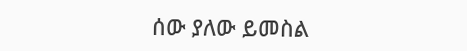ሰው ያለው ይመስል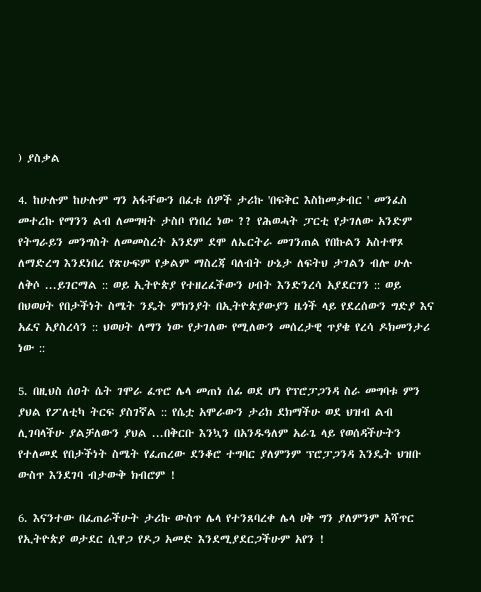) ያስቃል

4. ከሁሉም ከሁሉም ግን አፋቸውን በፈቱ ሰዎች ታሪኩ 'በፍቅር እስከመቃብር ' መንፈስ መተረኩ የማንን ልብ ለመግዛት ታስቦ የነበረ ነው ?? የሕወሓት ፓርቲ የታገለው አንድም የትግራይን መንግስት ለመመስረት አንደም ደሞ ለኤርትራ መገንጠል የበኩልን አስተዋጾ ለማድረግ እንደነበረ የጽሁፍም የቃልም ማስረጃ ባለብት ሁኔታ ለፍትህ ታገልን ብሎ ሁሉ ለቅሶ ...ይገርማል :: ወይ ኢትዮጵያ የተዘረፈችውን ሀብት እንድንረሳ አያደርገን :: ወይ በህወሀት የበታችነት ስሜት ንዴት ምክንያት በኢትዮጵያውያን ዜጎች ላይ የደረሰውን ግድያ እና አፈና አያስረሳን :: ህወሀት ለማን ነው የታገለው የሚለውን መሰረታዊ ጥያቄ የረሳ ዶክመንታሪ ነው ::

5. በዚህስ ሰዐት ሴት ገሞራ ፈጥሮ ሌላ መጠነ ሰፊ ወደ ሆነ የፕሮፓጋንዳ ስራ መግባቱ ምን ያህል የፖለቲካ ትርፍ ያስገኛል :: የሴቷ አሞራውን ታሪክ ደክማችሁ ወደ ህዝብ ልብ ሊገባላችሁ ያልቻለውን ያህል ...በቅርቡ እንኳን በአንዱዓለም አራጌ ላይ የወሰዳችሁትን የተለመደ የበታችነት ስሜት የፈጠረው ደንቆሮ ተግባር ያለምንም ፕሮፓጋንዳ እንዴት ህዝቡ ውስጥ እንደገባ ብታውቅ ክብሮም !

6. እናንተው በፈጠራችሁት ታሪኩ ውስጥ ሌላ የተንጸባረቀ ሌላ ሀቅ ግን ያለምንም አሻጥር የኢትዮጵያ ወታደር ሲዋጋ የዶጋ አመድ እንደሚያደርጋችሁም አየን !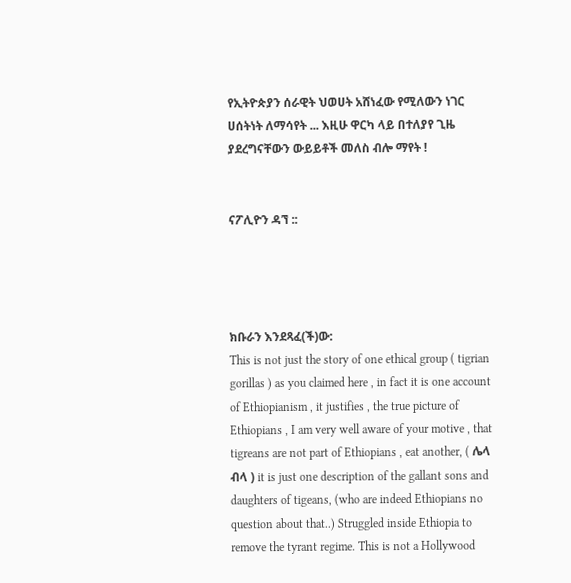የኢትዮጵያን ሰራዊት ህወሀት አሸነፈው የሚለውን ነገር ሀሰትነት ለማሳየት ... እዚሁ ዋርካ ላይ በተለያየ ጊዜ ያደረግናቸውን ውይይቶች መለስ ብሎ ማየት !


ናፖሊዮን ዳኘ ::




ክቡራን እንደጻፈ(ች)ው:
This is not just the story of one ethical group ( tigrian gorillas ) as you claimed here , in fact it is one account of Ethiopianism , it justifies , the true picture of Ethiopians , I am very well aware of your motive , that tigreans are not part of Ethiopians , eat another, ( ሌላ ብላ ) it is just one description of the gallant sons and daughters of tigeans, (who are indeed Ethiopians no question about that..) Struggled inside Ethiopia to remove the tyrant regime. This is not a Hollywood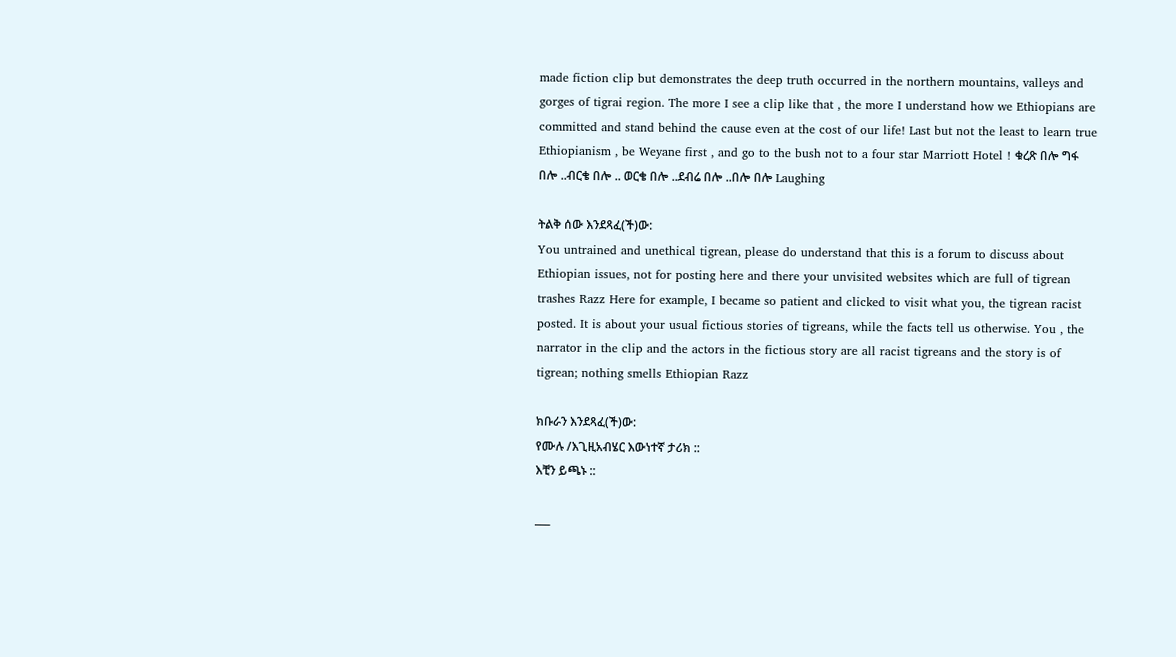made fiction clip but demonstrates the deep truth occurred in the northern mountains, valleys and gorges of tigrai region. The more I see a clip like that , the more I understand how we Ethiopians are committed and stand behind the cause even at the cost of our life! Last but not the least to learn true Ethiopianism , be Weyane first , and go to the bush not to a four star Marriott Hotel ! ቁረጽ በሎ ግፋ በሎ ..ብርቄ በሎ .. ወርቄ በሎ ..ደብሬ በሎ ..በሎ በሎ Laughing

ትልቅ ሰው እንደጻፈ(ች)ው:
You untrained and unethical tigrean, please do understand that this is a forum to discuss about Ethiopian issues, not for posting here and there your unvisited websites which are full of tigrean trashes Razz Here for example, I became so patient and clicked to visit what you, the tigrean racist posted. It is about your usual fictious stories of tigreans, while the facts tell us otherwise. You , the narrator in the clip and the actors in the fictious story are all racist tigreans and the story is of tigrean; nothing smells Ethiopian Razz

ክቡራን እንደጻፈ(ች)ው:
የሙሉ /እጊዚአብሄር እውነተኛ ታሪክ ::
እቺን ይጫኑ ::

___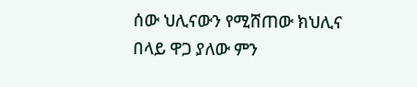ሰው ህሊናውን የሚሸጠው ክህሊና በላይ ዋጋ ያለው ምን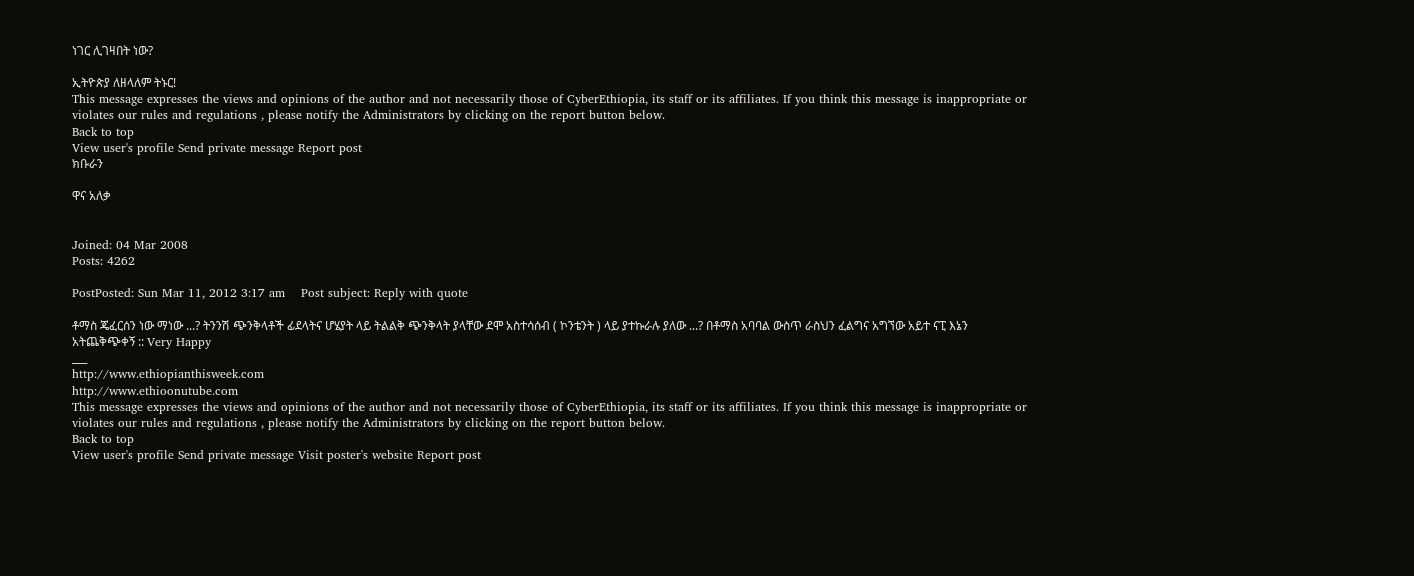ነገር ሊገዛበት ነው?

ኢትዮጵያ ለዘላለም ትኑር!
This message expresses the views and opinions of the author and not necessarily those of CyberEthiopia, its staff or its affiliates. If you think this message is inappropriate or violates our rules and regulations , please notify the Administrators by clicking on the report button below.
Back to top
View user's profile Send private message Report post
ክቡራን

ዋና አለቃ


Joined: 04 Mar 2008
Posts: 4262

PostPosted: Sun Mar 11, 2012 3:17 am    Post subject: Reply with quote

ቶማስ ጄፈርሰን ነው ማነው ...? ትንንሽ ጭንቅላቶች ፊደላትና ሆሄያት ላይ ትልልቅ ጭንቅላት ያላቸው ደሞ አስተሳሰብ ( ኮንቴንት ) ላይ ያተኩራሉ ያለው ...? በቶማስ አባባል ውስጥ ራስህን ፈልግና አግኘው አይተ ናፒ እኔን አትጨቅጭቀኝ :: Very Happy
___
http://www.ethiopianthisweek.com
http://www.ethioonutube.com
This message expresses the views and opinions of the author and not necessarily those of CyberEthiopia, its staff or its affiliates. If you think this message is inappropriate or violates our rules and regulations , please notify the Administrators by clicking on the report button below.
Back to top
View user's profile Send private message Visit poster's website Report post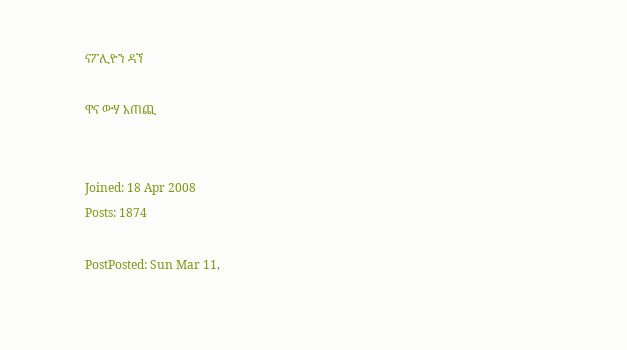ናፖሊዮን ዳኘ

ዋና ውሃ አጠጪ


Joined: 18 Apr 2008
Posts: 1874

PostPosted: Sun Mar 11,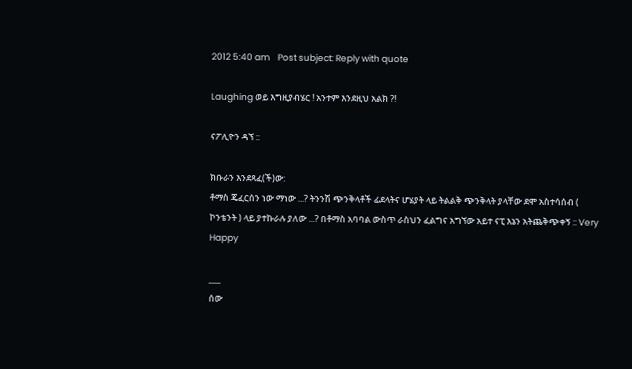2012 5:40 am    Post subject: Reply with quote

Laughing ወይ እግዚያብሄር ! አንተም እንደዚህ አልክ ?!

ናፖሊዮን ዳኘ ::

ክቡራን እንደጻፈ(ች)ው:
ቶማስ ጄፈርሰን ነው ማነው ...? ትንንሽ ጭንቅላቶች ፊደላትና ሆሄያት ላይ ትልልቅ ጭንቅላት ያላቸው ደሞ አስተሳሰብ ( ኮንቴንት ) ላይ ያተኩራሉ ያለው ...? በቶማስ አባባል ውስጥ ራስህን ፈልግና አግኘው አይተ ናፒ እኔን አትጨቅጭቀኝ :: Very Happy

___
ሰው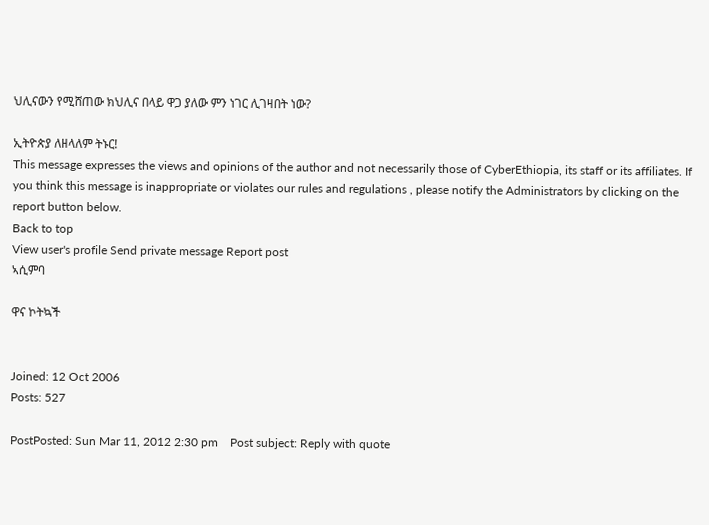ህሊናውን የሚሸጠው ክህሊና በላይ ዋጋ ያለው ምን ነገር ሊገዛበት ነው?

ኢትዮጵያ ለዘላለም ትኑር!
This message expresses the views and opinions of the author and not necessarily those of CyberEthiopia, its staff or its affiliates. If you think this message is inappropriate or violates our rules and regulations , please notify the Administrators by clicking on the report button below.
Back to top
View user's profile Send private message Report post
ኣሲምባ

ዋና ኮትኳች


Joined: 12 Oct 2006
Posts: 527

PostPosted: Sun Mar 11, 2012 2:30 pm    Post subject: Reply with quote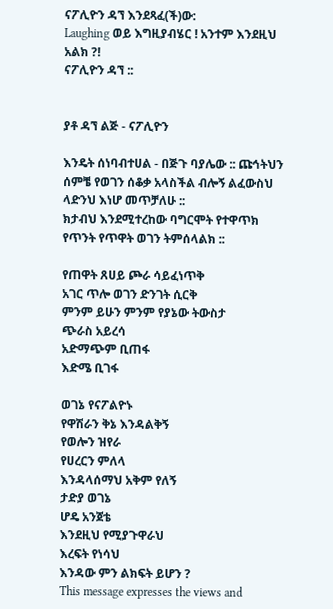ናፖሊዮን ዳኘ እንደጻፈ(ች)ው:
Laughing ወይ እግዚያብሄር ! አንተም እንደዚህ አልክ ?!
ናፖሊዮን ዳኘ ::


ያቶ ዳኘ ልጅ - ናፖሊዮን

እንዴት ሰነባብተሀል - በጅጉ ባያሌው :: ጩኅትህን ሰምቼ የወገን ሰቆቃ አላስችል ብሎኝ ልፈውስህ ላድንህ እነሆ መጥቻለሁ ::
ክታብህ እንደሚተረከው ባግርሞት የተዋጥክ የጥንት የጥዋት ወገን ትምሰላልክ ::

የጠዋት ጸሀይ ጮራ ሳይፈነጥቅ
አገር ጥሎ ወገን ድንገት ሲርቅ
ምንም ይሁን ምንም የያኔው ትውስታ
ጭራስ አይረሳ
አድማጭም ቢጠፋ
እድሜ ቢገፋ

ወገኔ የናፖልዮኑ
የዋሽራን ቅኔ እንዳልቅኝ
የወሎን ዝየራ
የሀረርን ምለላ
እንዳላሰማህ አቅም የለኝ
ታድያ ወገኔ
ሆዴ አንጀቴ
እንደዚህ የሚያጉዋራህ
እረፍት የነሳህ
እንዳው ምን ልክፍት ይሆን ?
This message expresses the views and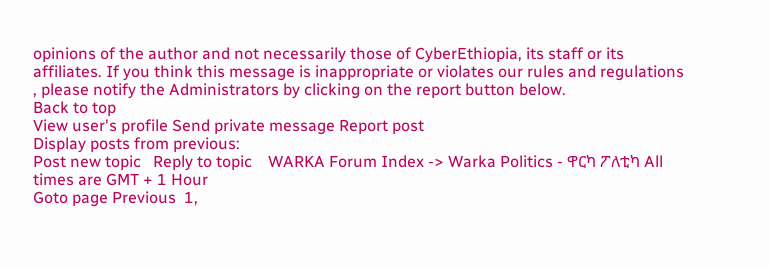opinions of the author and not necessarily those of CyberEthiopia, its staff or its affiliates. If you think this message is inappropriate or violates our rules and regulations , please notify the Administrators by clicking on the report button below.
Back to top
View user's profile Send private message Report post
Display posts from previous:
Post new topic   Reply to topic    WARKA Forum Index -> Warka Politics - ዋርካ ፖለቲካ All times are GMT + 1 Hour
Goto page Previous  1,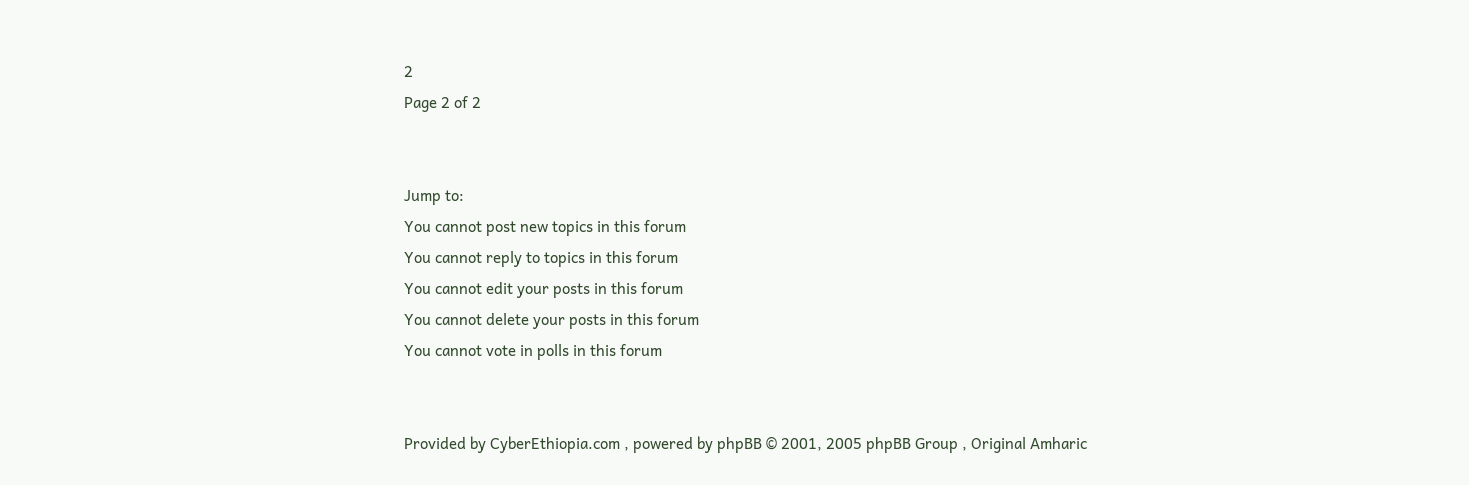2
Page 2 of 2


Jump to:
You cannot post new topics in this forum
You cannot reply to topics in this forum
You cannot edit your posts in this forum
You cannot delete your posts in this forum
You cannot vote in polls in this forum


Provided by CyberEthiopia.com , powered by phpBB © 2001, 2005 phpBB Group , Original Amharic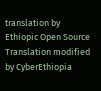translation by Ethiopic Open Source Translation modified by CyberEthiopia